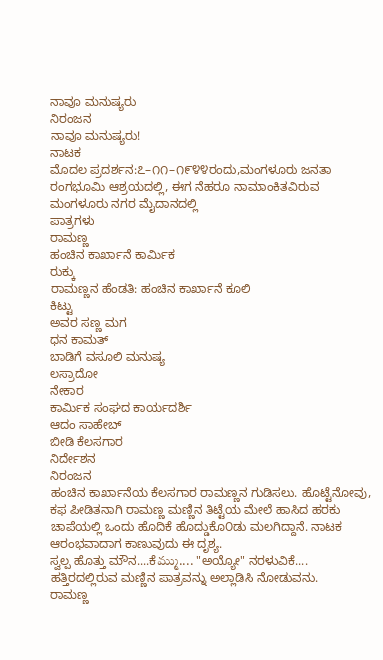ನಾವೂ ಮನುಷ್ಯರು
ನಿರಂಜನ
ನಾವೂ ಮನುಷ್ಯರು!
ನಾಟಕ
ಮೊದಲ ಪ್ರದರ್ಶನ:೭–೧೧–೧೯೪೪ರಂದು,ಮಂಗಳೂರು ಜನತಾ ರಂಗಭೂಮಿ ಆಶ್ರಯದಲ್ಲಿ, ಈಗ ನೆಹರೂ ನಾಮಾಂಕಿತವಿರುವ ಮಂಗಳೂರು ನಗರ ಮೈದಾನದಲ್ಲಿ
ಪಾತ್ರಗಳು
ರಾಮಣ್ಣ
ಹಂಚಿನ ಕಾರ್ಖಾನೆ ಕಾರ್ಮಿಕ
ರುಕ್ಕು
ರಾಮಣ್ಣನ ಹೆಂಡತಿ: ಹಂಚಿನ ಕಾರ್ಖಾನೆ ಕೂಲಿ
ಕಿಟ್ಟು
ಅವರ ಸಣ್ಣ ಮಗ
ಧನ ಕಾಮತ್
ಬಾಡಿಗೆ ವಸೂಲಿ ಮನುಷ್ಯ
ಲಸ್ರಾದೋ
ನೇಕಾರ
ಕಾರ್ಮಿಕ ಸಂಘದ ಕಾರ್ಯದರ್ಶಿ
ಆದಂ ಸಾಹೇಬ್
ಬೀಡಿ ಕೆಲಸಗಾರ
ನಿರ್ದೇಶನ
ನಿರಂಜನ
ಹಂಚಿನ ಕಾರ್ಖಾನೆಯ ಕೆಲಸಗಾರ ರಾಮಣ್ಣನ ಗುಡಿಸಲು. ಹೊಟ್ಟೆನೋವು,
ಕಫ ಪೀಡಿತನಾಗಿ ರಾಮಣ್ಣ ಮಣ್ಣಿನ ತಿಟ್ಟೆಯ ಮೇಲೆ ಹಾಸಿದ ಹರಕು
ಚಾಪೆಯಲ್ಲಿ ಒಂದು ಹೊದಿಕೆ ಹೊದ್ಡುಕೊ೦ಡು ಮಲಗಿದ್ದಾನೆ. ನಾಟಕ
ಆರಂಭವಾದಾಗ ಕಾಣುವುದು ಈ ದೃಶ್ಯ.
ಸ್ವಲ್ಪ ಹೊತ್ತು ಮೌನ....ಕೆమ్ము.... "ಅಯ್ಯೋ" ನರಳುವಿಕೆ....
ಹತ್ತಿರದಲ್ಲಿರುವ ಮಣ್ಣಿನ ಪಾತ್ರವನ್ನು ಅಲ್ಲಾಡಿಸಿ ನೋಡುವನು.
ರಾಮಣ್ಣ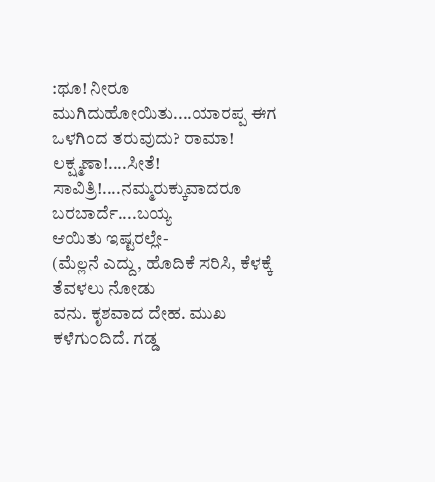:ಥೂ! ನೀರೂ ಮುಗಿದುಹೋಯಿತು....ಯಾರಪ್ಪ ಈಗ
ಒಳಗಿಂದ ತರುವುದು? ರಾಮಾ! ಲಕ್ಷ್ಮಣಾ!....ಸೀತೆ!
ಸಾವಿತ್ರಿ!....ನಮ್ಮರುಕ್ಕುವಾದರೂ ಬರಬಾರ್ದೆ....ಬಯ್ಯ
ಆಯಿತು ಇಷ್ಟರಲ್ಲೇ-
(ಮೆల్లನೆ ಎದ್ದು, ಹೊದಿಕೆ ಸರಿಸಿ, ಕೆಳಕ್ಕೆ ತೆವಳಲು ನೋಡು
ವನು. ಕೃಶವಾದ ದೇಹ. ಮುಖ ಕಳೆಗು೦ದಿದೆ. ಗಡ್ಡ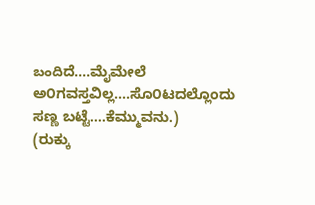బందిದೆ....ಮೈಮೇಲೆ ಅ೦ಗವಸ್ತವಿಲ್ಲ....ಸೊ೦ಟದಲ್ಲೊಂದು
ಸಣ್ಣ ಬಟ್ಟೆ....ಕೆಮ್ಮುವನು.)
(ರುಕ್ಕು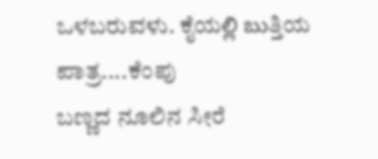ಒಳಬರುವಳು. ಕೈಯల్లి బుತ್ತಿಯ ಪಾತ್ರ....ಕೆಂಪು
ಬಣ್ಣದ ನೂಲಿನ ಸೀರೆ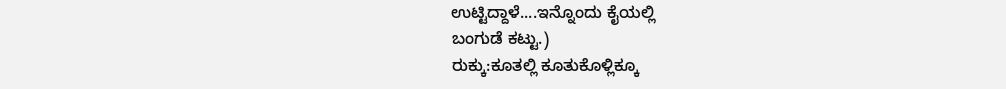ಉಟ್ಟಿದ್ದಾಳೆ....ಇನ್ನೊಂದು ಕೈಯಲ್ಲಿ
ಬಂಗುಡೆ ಕಟ್ಟು.)
ರುಕ್ಕು:ಕೂತಲ್ಲಿ ಕೂತುಕೊಳ್ಲಿಕ್ಕೂ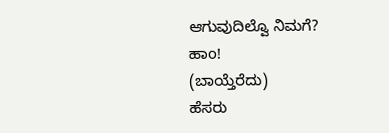ಆಗುವುದಿಲ್ವೊ ನಿಮಗೆ?
ಹಾo!
(ಬಾಯ್ತೆರೆದು)
ಹೆಸರು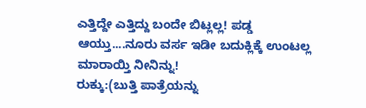ಎತ್ತಿದ್ದೇ ಎತ್ತಿದ್ದು ಬಂದೇ ಬಿಟ್ಲಲ್ಲ! ಪಡ್ಡ
ಆಯ್ತು....ನೂರು ವರ್ಸ ಇಡೀ ಬದುಕ್ಲಿಕ್ಕೆ ಉಂಟಲ್ಲ
ಮಾರಾಯ್ತಿ ನೀನಿನ್ನು!
ರುಕ್ಕು:(ಬುತ್ತಿ ಪಾತ್ರೆಯನ್ನು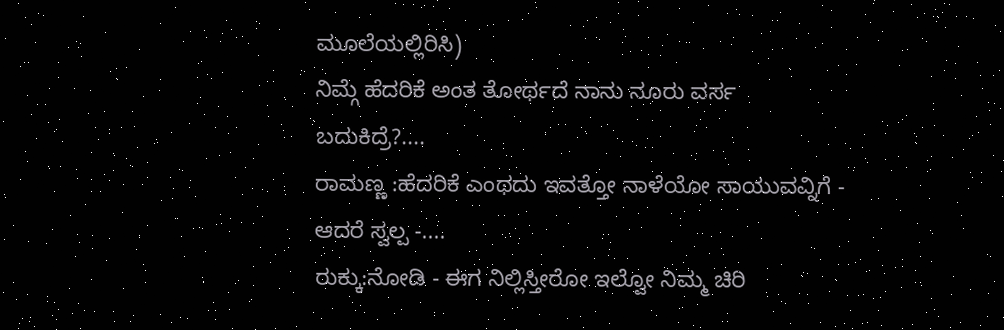ಮೂಲೆಯಲ್ಲಿರಿಸಿ)
ನಿಮ್ಗೆ ಹೆದರಿಕೆ ಅಂತ ತೋರ್ಥದೆ ನಾನು ನೂರು ವರ್ಸ
ಬದುಕಿದ್ರೆ?....
ರಾಮಣ್ಣ :ಹೆದರಿಕೆ ಎಂಥದು ಇವತ್ತೋ ನಾಳೆಯೋ ಸಾಯುವವ್ನಿಗೆ -
ಆದರೆ ಸ್ವಲ್ಪ -....
ರುಕ್ಕು:ನೋಡಿ - ಈಗ ನಿಲ್ಲಿಸ್ತೀರೋ ಇಲ್ವೋ ನಿಮ್ಮ ಚಿರಿ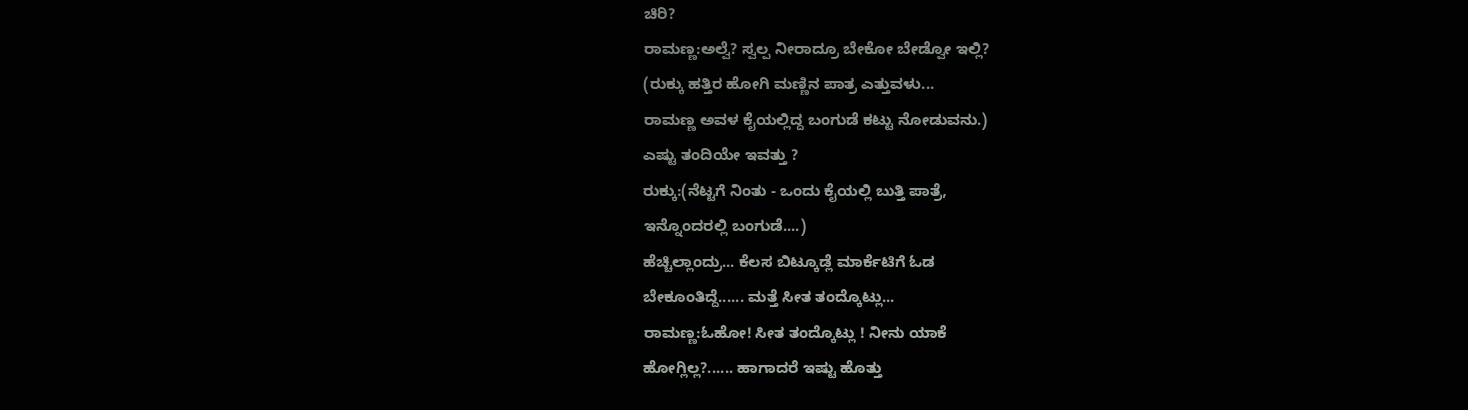ಚಿರಿ?
ರಾಮಣ್ಣ:ಅಲ್ವೆ? ಸ್ವಲ್ಪ ನೀರಾದ್ರೂ ಬೇಕೋ ಬೇಡ್ವೋ ಇಲ್ಲಿ?
(ರುಕ್ಕು ಹತ್ತಿರ ಹೋಗಿ ಮಣ್ಣಿನ ಪಾತ್ರ ಎತ್ತುವಳು...
ರಾಮಣ್ಣ ಅವಳ ಕೈಯಲ್ಲಿದ್ದ ಬಂಗುಡೆ ಕಟ್ಟು ನೋಡುವನು.)
ಎಷ್ಟು ತಂದಿಯೇ ಇವತ್ತು ?
ರುಕ್ಕು:(ನೆಟ್ಟಗೆ ನಿಂತು - ಒಂದು ಕೈಯಲ್ಲಿ ಬುತ್ತಿ ಪಾತ್ರೆ,
ಇನ್ನೊಂದರಲ್ಲಿ ಬಂಗುಡೆ....)
ಹೆಚ್ಚಿಲ್ಲಾಂದ್ರು... ಕೆಲಸ ಬಿಟ್ಕೂಡ್ಲೆ ಮಾರ್ಕೆಟಿಗೆ ಓಡ
ಬೇಕೂಂತಿದ್ದೆ...... ಮತ್ತೆ ಸೀತ ತಂದ್ಕೊಟ್ಲು...
ರಾಮಣ್ಣ:ಓಹೋ! ಸೀತ ತಂದ್ಕೊಟ್ಲು ! ನೀನು ಯಾಕೆ
ಹೋಗ್ಲಿಲ್ಲ?...... ಹಾಗಾದರೆ ಇಷ್ಟು ಹೊತ್ತು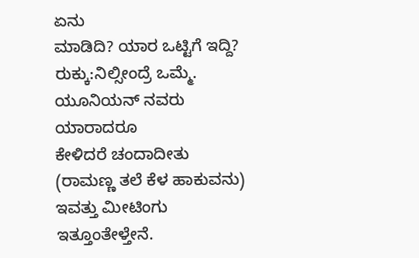ಏನು
ಮಾಡಿದಿ? ಯಾರ ಒಟ್ಟಿಗೆ ಇದ್ದಿ?
ರುಕ್ಕು:ನಿಲ್ಸೀಂದ್ರೆ ಒಮ್ಮೆ. ಯೂನಿಯನ್ ನವರು ಯಾರಾದರೂ
ಕೇಳಿದರೆ ಚಂದಾದೀತು
(ರಾಮಣ್ಣ ತಲೆ ಕೆಳ ಹಾಕುವನು)
ಇವತ್ತು ಮೀಟಿಂಗು ಇತ್ತೂಂತೇಳ್ತೇನೆ.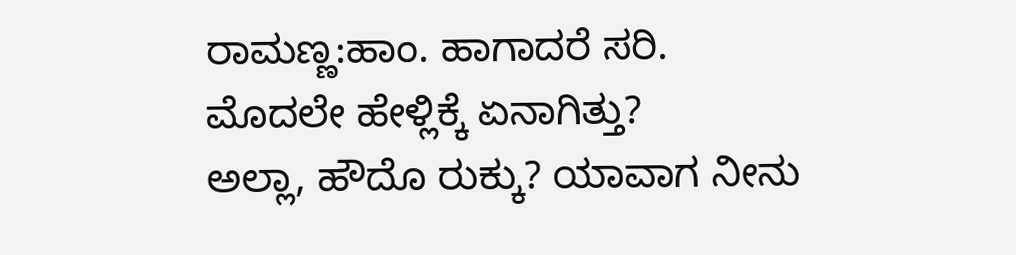ರಾಮಣ್ಣ:ಹಾಂ. ಹಾಗಾದರೆ ಸರಿ. ಮೊದಲೇ ಹೇಳ್ಲಿಕ್ಕೆ ಏನಾಗಿತ್ತು?
ಅಲ್ಲಾ, ಹೌದೊ ರುಕ್ಕು? ಯಾವಾಗ ನೀನು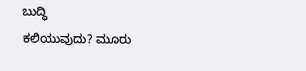ಬುದ್ಧಿ
ಕಲಿಯುವುದು? ಮೂರು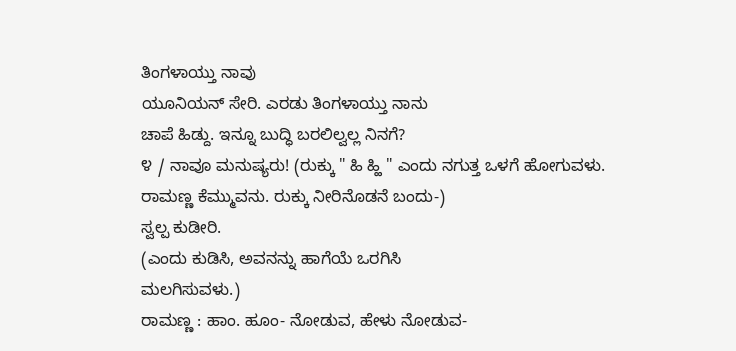ತಿಂಗಳಾಯ್ತು ನಾವು
ಯೂನಿಯನ್ ಸೇರಿ. ಎರಡು ತಿಂಗಳಾಯ್ತು ನಾನು
ಚಾಪೆ ಹಿಡ್ದು. ಇನ್ನೂ ಬುದ್ಧಿ ಬರಲಿಲ್ವಲ್ಲ ನಿನಗೆ?
೪ / ನಾವೂ ಮನುಷ್ಯರು! (ರುಕ್ಕು " ಹಿ ಹ್ಹಿ " ಎಂದು ನಗುತ್ತ ಒಳಗೆ ಹೋಗುವಳು.
ರಾಮಣ್ಣ ಕೆಮ್ಮುವನು. ರುಕ್ಕು ನೀರಿನೊಡನೆ ಬಂದು-)
ಸ್ವಲ್ಪ ಕುಡೀರಿ.
(ಎಂದು ಕುಡಿಸಿ, ಅವನನ್ನು ಹಾಗೆಯೆ ಒರಗಿಸಿ
ಮಲಗಿಸುವಳು.)
ರಾಮಣ್ಣ : ಹಾಂ. ಹೂಂ- ನೋಡುವ, ಹೇಳು ನೋಡುವ-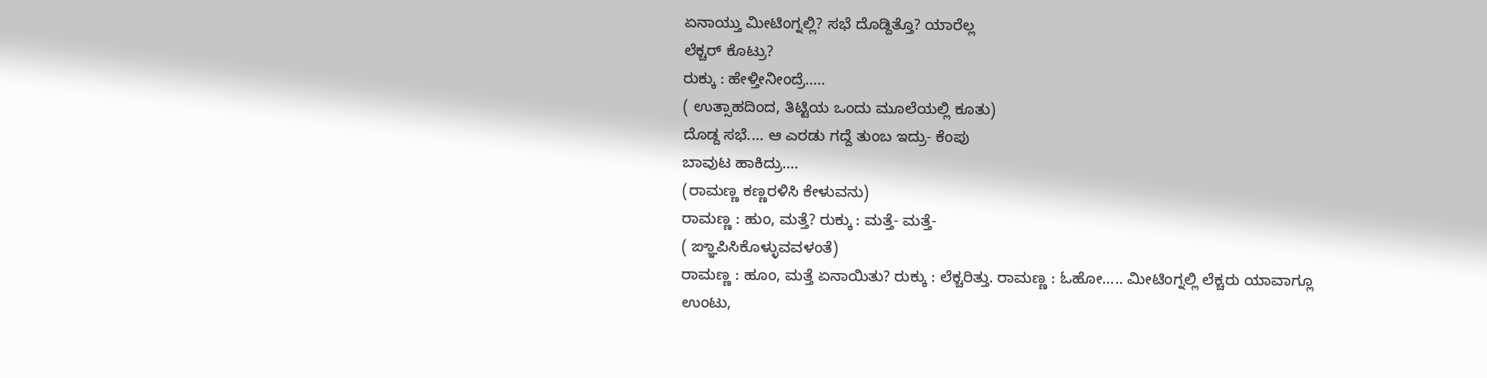ಏನಾಯ್ತು ಮೀಟಿಂಗ್ನಲ್ಲಿ? ಸಭೆ ದೊಡ್ದಿತ್ತೊ? ಯಾರೆಲ್ಲ
ಲೆಕ್ಚರ್ ಕೊಟ್ರು?
ರುಕ್ಕು : ಹೇಳ್ತೀನೀಂದ್ರೆ.....
( ಉತ್ಸಾಹದಿಂದ, ತಿಟ್ಟಿಯ ಒಂದು ಮೂಲೆಯಲ್ಲಿ ಕೂತು)
ದೊಡ್ದ ಸಭೆ.... ಆ ಎರಡು ಗದ್ದೆ ತುಂಬ ಇದ್ರು- ಕೆಂಪು
ಬಾವುಟ ಹಾಕಿದ್ರು....
(ರಾಮಣ್ಣ ಕಣ್ಣರಳಿಸಿ ಕೇಳುವನು)
ರಾಮಣ್ಣ : ಹುಂ, ಮತ್ತೆ? ರುಕ್ಕು : ಮತ್ತೆ- ಮತ್ತೆ-
( ಙ್ಞಾಪಿಸಿಕೊಳ್ಳುವವಳಂತೆ)
ರಾಮಣ್ಣ : ಹೂಂ, ಮತ್ತೆ ಏನಾಯಿತು? ರುಕ್ಕು : ಲೆಕ್ಚರಿತ್ತು. ರಾಮಣ್ಣ : ಓಹೋ..... ಮೀಟಿಂಗ್ನಲ್ಲಿ ಲೆಕ್ಚರು ಯಾವಾಗ್ಲೂ ಉಂಟು,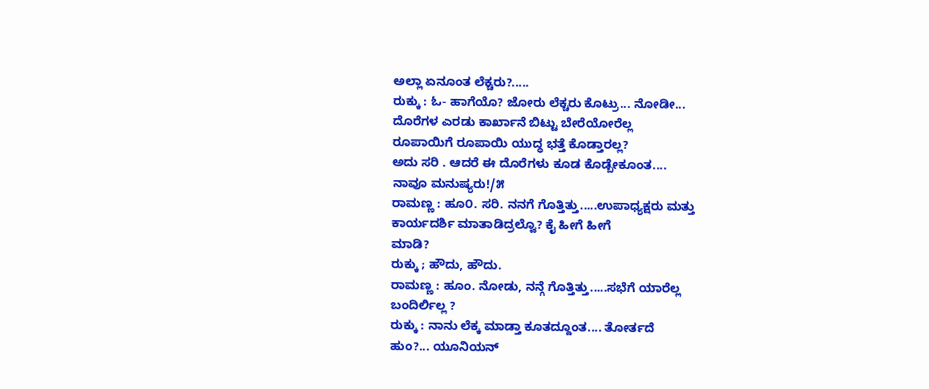ಅಲ್ಲಾ ಏನೂಂತ ಲೆಕ್ಚರು?.....
ರುಕ್ಕು : ಓ- ಹಾಗೆಯೊ? ಜೋರು ಲೆಕ್ಚರು ಕೊಟ್ರು... ನೋಡೀ...
ದೊರೆಗಳ ಎರಡು ಕಾರ್ಖಾನೆ ಬಿಟ್ಟು ಬೇರೆಯೋರೆಲ್ಲ
ರೂಪಾಯಿಗೆ ರೂಪಾಯಿ ಯುದ್ಧ ಭತ್ತೆ ಕೊಡ್ತಾರಲ್ಲ?
ಅದು ಸರಿ . ಆದರೆ ಈ ದೊರೆಗಳು ಕೂಡ ಕೊಡ್ಬೇಕೂಂತ....
ನಾವೂ ಮನುಷ್ಯರು!/೫
ರಾಮಣ್ಣ : ಹೂ೦. ಸರಿ. ನನಗೆ ಗೊತ್ತಿತ್ತು.....ಉಪಾಧ್ಯಕ್ಷರು ಮತ್ತು
ಕಾರ್ಯದರ್ಶಿ ಮಾತಾಡಿದ್ರಲ್ವೊ? ಕೈ ಹೀಗೆ ಹೀಗೆ
ಮಾಡಿ?
ರುಕ್ಕು ; ಹೌದು, ಹೌದು.
ರಾಮಣ್ಣ : ಹೂಂ. ನೋಡು, ನನ್ಗೆ ಗೊತ್ತಿತ್ತು.....ಸಭೆಗೆ ಯಾರೆಲ್ಲ
ಬಂದಿರ್ಲಿಲ್ಲ ?
ರುಕ್ಕು : ನಾನು ಲೆಕ್ಕ ಮಾಡ್ತಾ ಕೂತದ್ದೂಂತ.... ತೋರ್ತದೆ
ಹುಂ?... ಯೂನಿಯನ್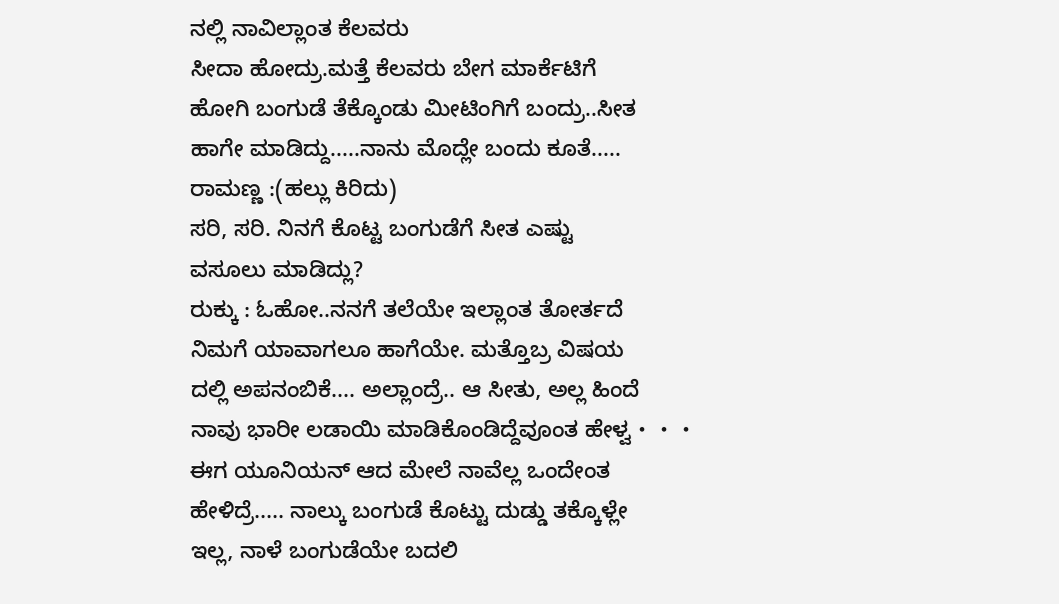ನಲ್ಲಿ ನಾವಿಲ್ಲಾಂತ ಕೆಲವರು
ಸೀದಾ ಹೋದ್ರು.ಮತ್ತೆ ಕೆಲವರು ಬೇಗ ಮಾರ್ಕೆಟಿಗೆ
ಹೋಗಿ ಬಂಗುಡೆ ತೆಕ್ಕೊಂಡು ಮೀಟಿಂಗಿಗೆ ಬಂದ್ರು..ಸೀತ
ಹಾಗೇ ಮಾಡಿದ್ದು.....ನಾನು ಮೊದ್ಲೇ ಬಂದು ಕೂತೆ.....
ರಾಮಣ್ಣ :(ಹಲ್ಲು ಕಿರಿದು)
ಸರಿ, ಸರಿ. ನಿನಗೆ ಕೊಟ್ಟ ಬಂಗುಡೆಗೆ ಸೀತ ಎಷ್ಟು
ವಸೂಲು ಮಾಡಿದ್ಲು?
ರುಕ್ಕು : ಓಹೋ..ನನಗೆ ತಲೆಯೇ ಇಲ್ಲಾಂತ ತೋರ್ತದೆ
ನಿಮಗೆ ಯಾವಾಗಲೂ ಹಾಗೆಯೇ. ಮತ್ತೊಬ್ರ ವಿಷಯ
ದಲ್ಲಿ ಅಪನಂಬಿಕೆ.... ಅಲ್ಲಾಂದ್ರೆ.. ಆ ಸೀತು, ಅಲ್ಲ ಹಿಂದೆ
ನಾವು ಭಾರೀ ಲಡಾಯಿ ಮಾಡಿಕೊಂಡಿದ್ದೆವೂಂತ ಹೇಳ್ವ・・・
ಈಗ ಯೂನಿಯನ್ ಆದ ಮೇಲೆ ನಾವೆಲ್ಲ ಒಂದೇಂತ
ಹೇಳಿದ್ರೆ..... ನಾಲ್ಕು ಬಂಗುಡೆ ಕೊಟ್ಟು ದುಡ್ಡು ತಕ್ಕೊಳ್ಲೇ
ಇಲ್ಲ, ನಾಳೆ ಬಂಗುಡೆಯೇ ಬದಲಿ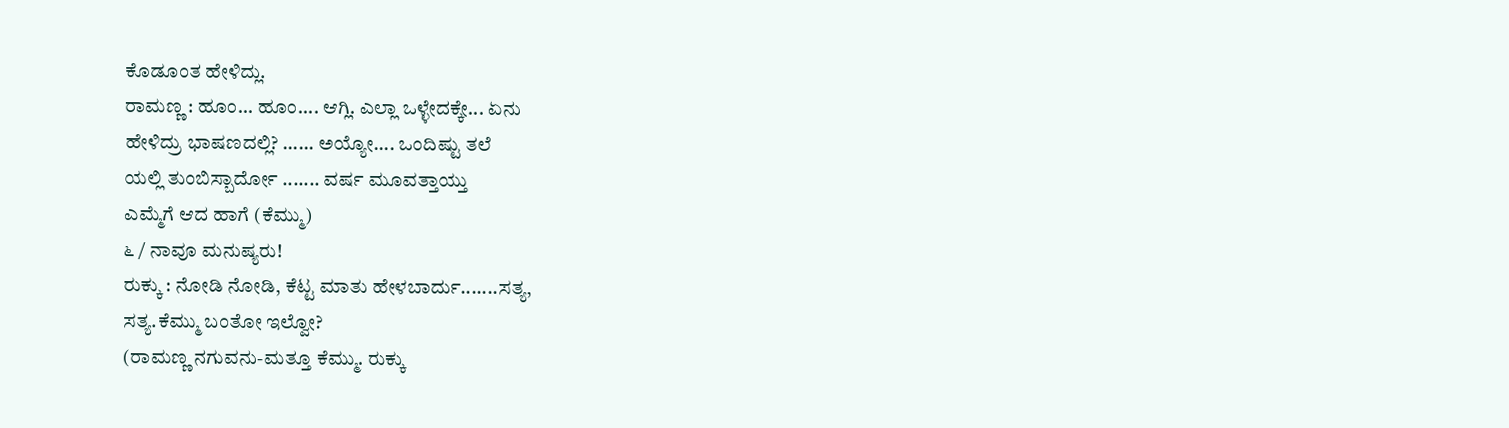ಕೊಡೂಂತ ಹೇಳಿದ್ಲು.
ರಾಮಣ್ಣ : ಹೂಂ... ಹೂಂ.... ಆಗ್ಲಿ. ಎಲ್ಲಾ ಒಳ್ಳೇದಕ್ಕೇ... ಏನು
ಹೇಳಿದ್ರು ಭಾಷಣದಲ್ಲಿ? ...... ಅಯ್ಯೋ.... ಒಂದಿಷ್ಟು ತಲೆ
ಯಲ್ಲಿ ತುಂಬಿಸ್ಬಾರ್ದೋ ....... ವರ್ಷ ಮೂವತ್ತಾಯ್ತು
ಎಮ್ಮೆಗೆ ಆದ ಹಾಗೆ (ಕೆಮ್ಮು)
೬ / ನಾವೂ ಮನುಷ್ಯರು!
ರುಕ್ಕು : ನೋಡಿ ನೋಡಿ, ಕೆಟ್ಟ ಮಾತು ಹೇಳಬಾರ್ದು.......ಸತ್ಯ,
ಸತ್ಯ.ಕೆಮ್ಮು ಬಂತೋ ಇಲ್ವೋ?
(ರಾಮಣ್ಣ ನಗುವನು-ಮತ್ತೂ ಕೆಮ್ಮು. ರುಕ್ಕು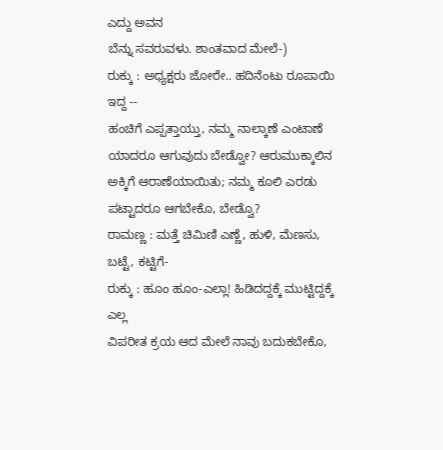ಎದ್ದು ಅವನ
ಬೆನ್ನು ಸವರುವಳು. ಶಾಂತವಾದ ಮೇಲೆ-)
ರುಕ್ಕು : ಅಧ್ಯಕ್ಷರು ಜೋರೇ.. ಹದಿನೆಂಟು ರೂಪಾಯಿ ಇದ್ದ --
ಹಂಚಿಗೆ ಎಪ್ಪತ್ತಾಯ್ತು, ನಮ್ಮ ನಾಲ್ಕಾಣೆ ಎಂಟಾಣೆ
ಯಾದರೂ ಆಗುವುದು ಬೇಡ್ವೋ? ಆರುಮುಕ್ಕಾಲಿನ
ಅಕ್ಕಿಗೆ ಆರಾಣೆಯಾಯಿತು; ನಮ್ಮ ಕೂಲಿ ಎರಡು
ಪಟ್ಟಾದರೂ ಆಗಬೇಕೊ, ಬೇಡ್ವೊ?
ರಾಮಣ್ಣ : ಮತ್ತೆ ಚಿಮಿಣಿ ಎಣ್ಣೆ, ಹುಳಿ, ಮೆಣಸು, ಬಟ್ಟೆ, ಕಟ್ಟಿಗೆ-
ರುಕ್ಕು : ಹೂಂ ಹೂಂ-ಎಲ್ಲಾ! ಹಿಡಿದದ್ದಕ್ಕೆ ಮುಟ್ಟಿದ್ದಕ್ಕೆ ಎಲ್ಲ
ವಿಪರೀತ ಕ್ರಯ ಆದ ಮೇಲೆ ನಾವು ಬದುಕಬೇಕೊ,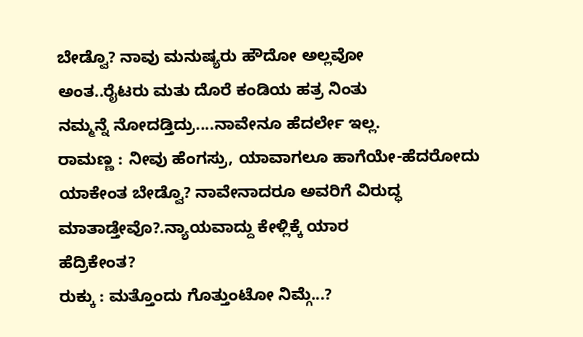ಬೇಡ್ವೊ? ನಾವು ಮನುಷ್ಯರು ಹೌದೋ ಅಲ್ಲವೋ
ಅಂತ..ರೈಟರು ಮತು ದೊರೆ ಕಂಡಿಯ ಹತ್ರ ನಿಂತು
ನಮ್ಮನ್ನೆ ನೋದಡ್ತಿದ್ರು....ನಾವೇನೂ ಹೆದರ್ಲೇ ಇಲ್ಲ.
ರಾಮಣ್ಣ : ನೀವು ಹೆಂಗಸ್ರು, ಯಾವಾಗಲೂ ಹಾಗೆಯೇ-ಹೆದರೋದು
ಯಾಕೇಂತ ಬೇಡ್ವೊ? ನಾವೇನಾದರೂ ಅವರಿಗೆ ವಿರುದ್ಧ
ಮಾತಾಡ್ತೇವೊ?.ನ್ಯಾಯವಾದ್ದು ಕೇಳ್ಲಿಕ್ಕೆ ಯಾರ
ಹೆದ್ರಿಕೇಂತ?
ರುಕ್ಕು : ಮತ್ತೊಂದು ಗೊತ್ತುಂಟೋ ನಿಮ್ಗೆ...?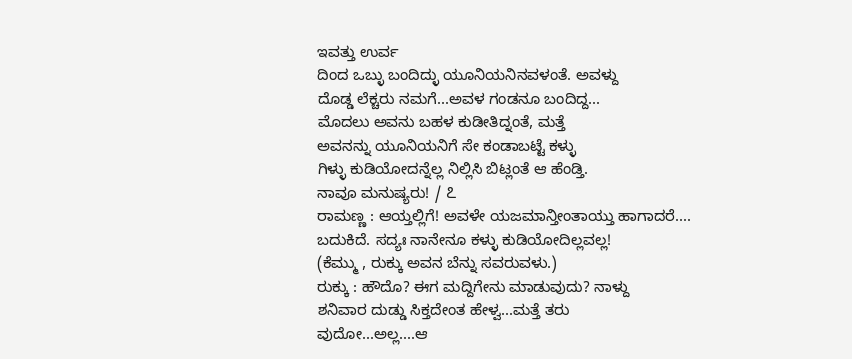ಇವತ್ತು ಉರ್ವ
ದಿಂದ ಒಬ್ಳು ಬಂದಿದ್ಳು ಯೂನಿಯನಿನವಳಂತೆ. ಅವಳ್ದು
ದೊಡ್ಡ ಲೆಕ್ಚರು ನಮಗೆ...ಅವಳ ಗಂಡನೂ ಬಂದಿದ್ದ...
ಮೊದಲು ಅವನು ಬಹಳ ಕುಡೀತಿದ್ನಂತೆ, ಮತ್ತೆ
ಅವನನ್ನು ಯೂನಿಯನಿಗೆ ಸೇ ಕಂಡಾಬಟ್ಟೆ ಕಳ್ಳು
ಗಿಳ್ಳು ಕುಡಿಯೋದನ್ನೆಲ್ಲ ನಿಲ್ಲಿಸಿ ಬಿಟ್ಲಂತೆ ಆ ಹೆಂಡ್ತಿ.
ನಾವೂ ಮನುಷ್ಯರು! / ೭
ರಾಮಣ್ಣ : ಆಯ್ತಲ್ಲಿಗೆ! ಅವಳೇ ಯಜಮಾನ್ತೀಂತಾಯ್ತು ಹಾಗಾದರೆ....
ಬದುಕಿದೆ. ಸದ್ಯಃ ನಾನೇನೂ ಕಳ್ಳು ಕುಡಿಯೋದಿಲ್ಲವಲ್ಲ!
(ಕೆಮ್ಮು , ರುಕ್ಕು ಅವನ ಬೆನ್ನು ಸವರುವಳು.)
ರುಕ್ಕು : ಹೌದೊ? ಈಗ ಮದ್ದಿಗೇನು ಮಾಡುವುದು? ನಾಳ್ದು
ಶನಿವಾರ ದುಡ್ಡು ಸಿಕ್ತದೇಂತ ಹೇಳ್ವ...ಮತ್ತೆ ತರು
ವುದೋ...ಅಲ್ಲ....ಆ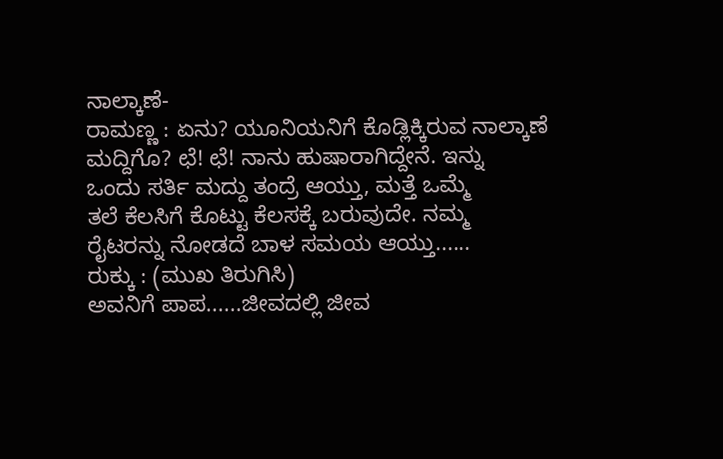ನಾಲ್ಕಾಣೆ-
ರಾಮಣ್ಣ : ಏನು? ಯೂನಿಯನಿಗೆ ಕೊಡ್ಲಿಕ್ಕಿರುವ ನಾಲ್ಕಾಣೆ
ಮದ್ದಿಗೊ? ಛೆ! ಛೆ! ನಾನು ಹುಷಾರಾಗಿದ್ದೇನೆ. ಇನ್ನು
ಒಂದು ಸರ್ತಿ ಮದ್ದು ತಂದ್ರೆ ಆಯ್ತು, ಮತ್ತೆ ಒಮ್ಮೆ
ತಲೆ ಕೆಲಸಿಗೆ ಕೊಟ್ಟು ಕೆಲಸಕ್ಕೆ ಬರುವುದೇ. ನಮ್ಮ
ರೈಟರನ್ನು ನೋಡದೆ ಬಾಳ ಸಮಯ ಆಯ್ತು......
ರುಕ್ಕು : (ಮುಖ ತಿರುಗಿಸಿ)
ಅವನಿಗೆ ಪಾಪ......ಜೀವದಲ್ಲಿ ಜೀವ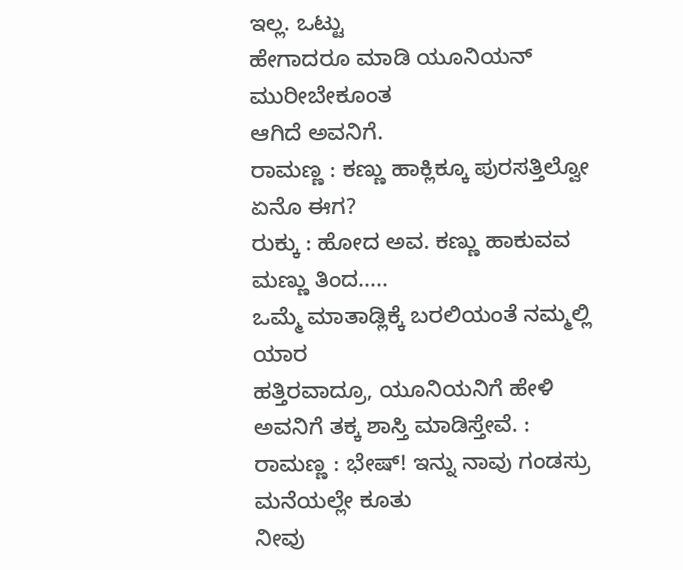ಇಲ್ಲ. ಒಟ್ಟು
ಹೇಗಾದರೂ ಮಾಡಿ ಯೂನಿಯನ್ ಮುರೀಬೇಕೂಂತ
ಆಗಿದೆ ಅವನಿಗೆ.
ರಾಮಣ್ಣ : ಕಣ್ಣು ಹಾಕ್ಲಿಕ್ಕೂ ಪುರಸತ್ತಿಲ್ವೋ ಏನೊ ಈಗ?
ರುಕ್ಕು : ಹೋದ ಅವ. ಕಣ್ಣು ಹಾಕುವವ ಮಣ್ಣು ತಿಂದ.....
ಒಮ್ಮೆ ಮಾತಾಡ್ಲಿಕ್ಕೆ ಬರಲಿಯಂತೆ ನಮ್ಮಲ್ಲಿ ಯಾರ
ಹತ್ತಿರವಾದ್ರೂ, ಯೂನಿಯನಿಗೆ ಹೇಳಿ ಅವನಿಗೆ ತಕ್ಕ ಶಾಸ್ತಿ ಮಾಡಿಸ್ತೇವೆ. :
ರಾಮಣ್ಣ : ಭೇಷ್! ಇನ್ನು ನಾವು ಗಂಡಸ್ರು ಮನೆಯಲ್ಲೇ ಕೂತು
ನೀವು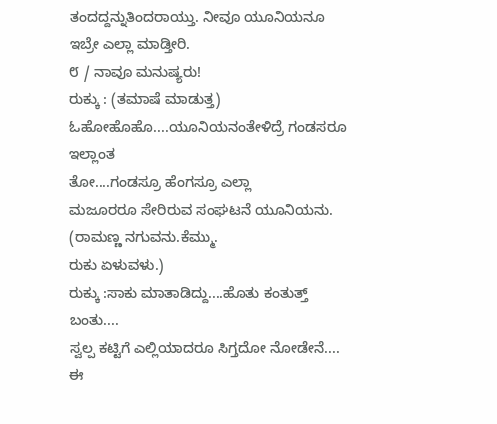ತಂದದ್ದನ್ನುತಿಂದರಾಯ್ತು. ನೀವೂ ಯೂನಿಯನೂ
ಇಬ್ರೇ ಎಲ್ಲಾ ಮಾಡ್ತೀರಿ.
೮ / ನಾವೂ ಮನುಷ್ಯರು!
ರುಕ್ಕು : (ತಮಾಷೆ ಮಾಡುತ್ತ)
ಓಹೋಹೊಹೊ....ಯೂನಿಯನಂತೇಳಿದ್ರೆ ಗಂಡಸರೂ ಇಲ್ಲಾಂತ
ತೋ....ಗಂಡಸ್ರೂ ಹೆಂಗಸ್ರೂ ಎಲ್ಲಾ
ಮಜೂರರೂ ಸೇರಿರುವ ಸಂಘಟನೆ ಯೂನಿಯನು.
(ರಾಮಣ್ಣ ನಗುವನು.ಕೆಮ್ಮು.
ರುಕು ಏಳುವಳು.)
ರುಕ್ಕು :ಸಾಕು ಮಾತಾಡಿದ್ದು....ಹೊತು ಕಂತುತ್ತ್ ಬಂತು....
ಸ್ವಲ್ಪ ಕಟ್ಟಿಗೆ ಎಲ್ಲಿಯಾದರೂ ಸಿಗ್ತದೋ ನೋಡೇನೆ....
ಈ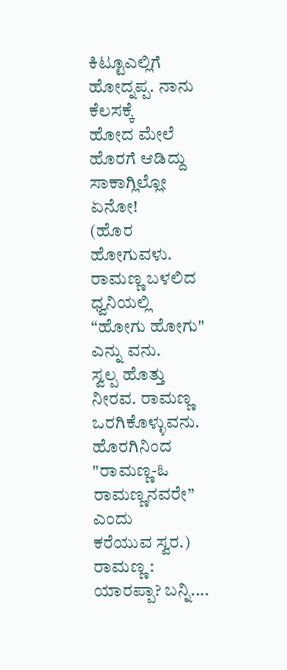ಕಿಟ್ಟೂಎಲ್ಲಿಗೆ ಹೋದ್ನಪ್ಪ. ನಾನು ಕೆಲಸಕ್ಕೆ
ಹೋದ ಮೇಲೆ ಹೊರಗೆ ಆಡಿದ್ದು ಸಾಕಾಗ್ಲಿಲ್ಲೋ
ಏನೋ!
(ಹೊರ ಹೋಗುವಳು.
ರಾಮಣ್ಣ ಬಳಲಿದ ಧ್ವನಿಯಲ್ಲಿ “ಹೋಗು ಹೋಗು"
ಎನ್ನು ವನು.
ಸ್ವಲ್ಪ ಹೊತ್ತು ನೀರವ. ರಾಮಣ್ಣ ಒರಗಿಕೊಳ್ಳುವನು.
ಹೊರಗಿನಿಂದ "ರಾಮಣ್ಣ-ఓ ರಾಮಣ್ಣನವರೇ” ಎಂದು
ಕರೆಯುವ ಸ್ವರ.)
ರಾಮಣ್ಣ : ಯಾರಪ್ಪಾ? ಬನ್ನಿ....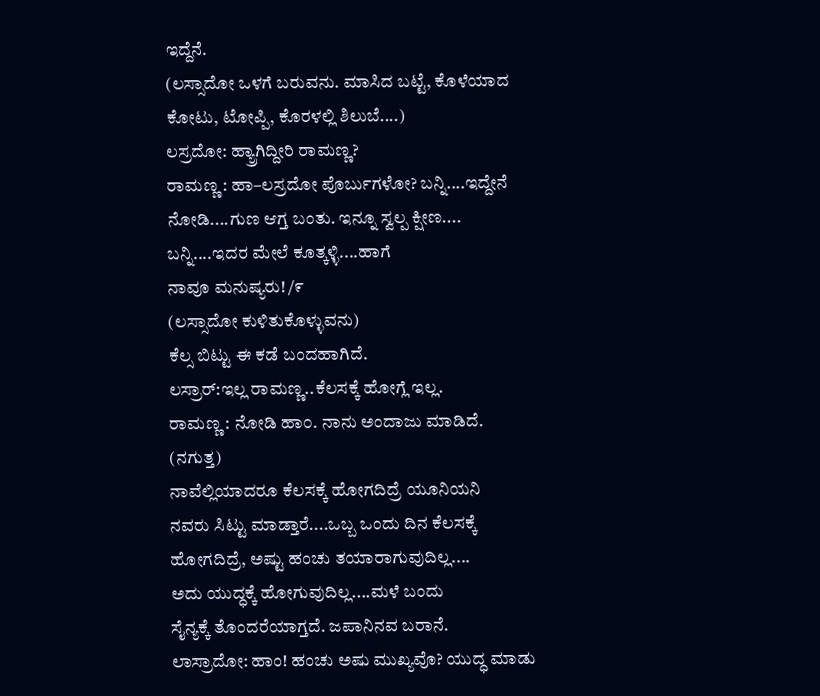ಇದ್ದೆನೆ.
(ಲಸ್ಸಾದೋ ಒಳಗೆ ಬರುವನು. ಮಾಸಿದ ಬಟ್ಟೆ, ಕೊಳೆಯಾದ
ಕೋಟು, ಟೋಪ್ಪಿ, ಕೊರಳಲ್ಲಿ ಶಿಲುಬೆ....)
ಲಸ್ರದೋ: ಹ್ಯ್ರಾಗಿದ್ದೀರಿ ರಾಮಣ್ಣ?
ರಾಮಣ್ಣ : ಹಾ–ಲಸ್ರದೋ ಪೊರ್ಬುಗಳೋ? ಬನ್ನಿ....ಇದ್ದೇನೆ
ನೋಡಿ....ಗುಣ ಆಗ್ತ ಬಂತು. ಇನ್ನೂ ಸ್ವಲ್ಪ ಕ್ಷೀಣ....
ಬನ್ನಿ....ಇದರ ಮೇಲೆ ಕೂತ್ಕಳ್ಳಿ....ಹಾಗೆ
ನಾವೂ ಮನುಷ್ಯರು! /೯
(ಲಸ್ಸಾದೋ ಕುಳಿತುಕೊಳ್ಳುವನು)
ಕೆಲ್ಸ ಬಿಟ್ಟು ಈ ಕಡೆ ಬಂದಹಾಗಿದೆ.
ಲಸ್ರಾರ್:ಇಲ್ಲ ರಾಮಣ್ಣ..ಕೆಲಸಕ್ಕೆ ಹೋಗ್ಲೆ ಇಲ್ಲ.
ರಾಮಣ್ಣ : ನೋಡಿ ಹಾ೦. ನಾನು ಅಂದಾಜು ಮಾಡಿದೆ.
(ನಗುತ್ತ)
ನಾವೆಲ್ಲಿಯಾದರೂ ಕೆಲಸಕ್ಕೆ ಹೋಗದಿದ್ರೆ ಯೂನಿಯನಿ
ನವರು ಸಿಟ್ಟು ಮಾಡ್ತಾರೆ....ಒಬ್ಬ ಒಂದು ದಿನ ಕೆಲಸಕ್ಕೆ
ಹೋಗದಿದ್ರೆ, ಅಷ್ಟು ಹಂಚು ತಯಾರಾಗುವುದಿಲ್ಲ....
ಅದು ಯುದ್ಧಕ್ಕೆ ಹೋಗುವುದಿಲ್ಲ....ಮಳೆ ಬಂದು
ಸೈನ್ಯಕ್ಕೆ ತೊಂದರೆಯಾಗ್ತದೆ. ಜಪಾನಿನವ ಬರಾನೆ.
ಲಾಸ್ರಾದೋ: ಹಾಂ! ಹಂಚು ಅಷು ಮುಖ್ಯವೊ? ಯುದ್ಧ ಮಾಡು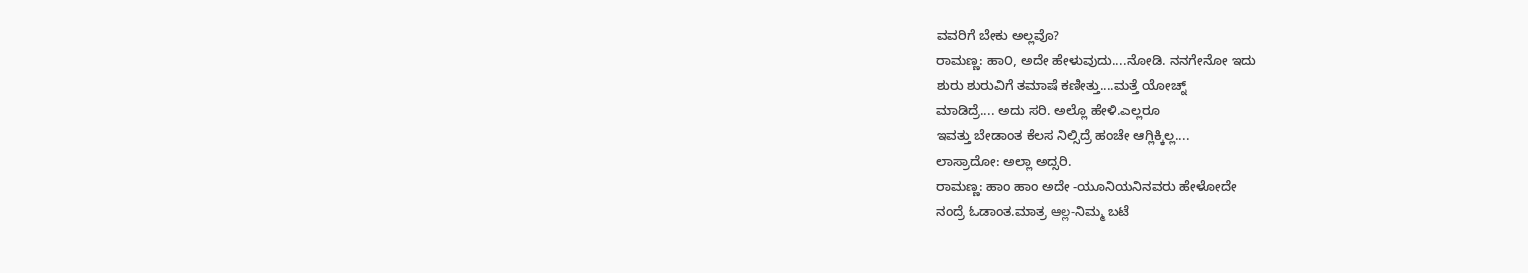ವವರಿಗೆ ಬೇಕು ಅಲ್ಲವೊ?
ರಾಮಣ್ಣ: ಹಾ೦, ಅದೇ ಹೇಳುವುದು....ನೋಡಿ. ನನಗೇನೋ ಇದು
ಶುರು ಶುರುವಿಗೆ ತಮಾಷೆ ಕಣೀತ್ತು....ಮತ್ತೆ ಯೋಚ್ನ್
ಮಾಡಿದ್ರೆ.... ಅದು ಸರಿ. ಅಲ್ಲೊ ಹೇಳಿ.ಎಲ್ಲರೂ
ಇವತ್ತು ಬೇಡಾಂತ ಕೆಲಸ ನಿಲ್ಸಿದ್ರೆ ಹಂಚೇ ಆಗ್ಲಿಕ್ಕಿಲ್ಲ....
ಲಾಸ್ರಾದೋ: ಅಲ್ಲಾ ಅದ್ಸರಿ.
ರಾಮಣ್ಣ: ಹಾಂ ಹಾಂ ಅದೇ -ಯೂನಿಯನಿನವರು ಹೇಳೋದೇ
ನಂದ್ರೆ ಓಡಾಂತ.ಮಾತ್ರ ఆల్ల-ನಿಮ್ಮ ಬಟೆ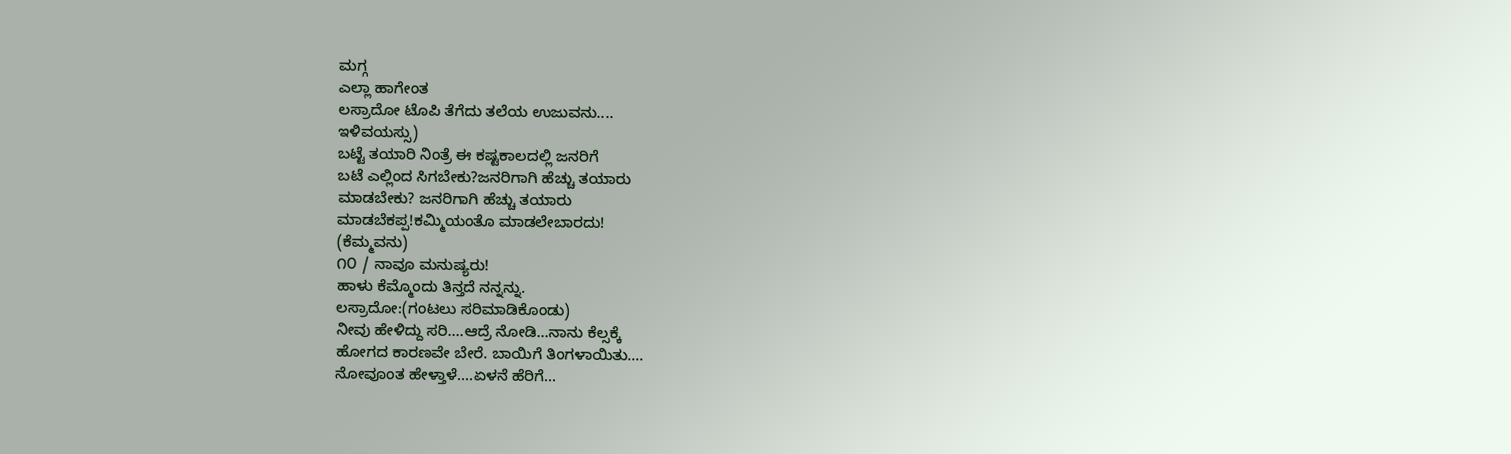ಮಗ್ಗ
ಎಲ್ಲಾ ಹಾಗೇಂತ
ಲಸ್ರಾದೋ ಟೊಪಿ ತೆಗೆದು ತಲೆಯ ಉಜುವನು....
ಇಳಿವಯಸ್ಸು)
ಬಟ್ಟೆ ತಯಾರಿ ನಿಂತ್ರೆ ಈ ಕಷ್ಟಕಾಲದಲ್ಲಿ ಜನರಿಗೆ
ಬಟೆ ಎಲ್ಲಿಂದ ಸಿಗಬೇಕು?ಜನರಿಗಾಗಿ ಹೆಚ್ಚು ತಯಾರು
ಮಾಡಬೇಕು? ಜನರಿಗಾಗಿ ಹೆಚ್ಚು ತಯಾರು
ಮಾಡಬೆಕಪ್ಪ!ಕಮ್ಮಿಯಂತೊ ಮಾಡಲೇಬಾರದು!
(ಕೆಮ್ಮವನು)
೧೦ / ನಾವೂ ಮನುಷ್ಯರು!
ಹಾಳು ಕೆಮ್ಮೊಂದು ತಿನ್ತದೆ ನನ್ನನ್ನು.
ಲಸ್ರಾದೋ:(ಗಂಟಲು ಸರಿಮಾಡಿಕೊಂಡು)
ನೀವು ಹೇಳಿದ್ದು ಸರಿ....ಆದ್ರೆ ನೋಡಿ...ನಾನು ಕೆಲ್ಸಕ್ಕೆ
ಹೋಗದ ಕಾರಣವೇ ಬೇರೆ. ಬಾಯಿಗೆ ತಿಂಗಳಾಯಿತು....
ನೋವೂಂತ ಹೇಳ್ತಾಳೆ....ಏಳನೆ ಹೆರಿಗೆ...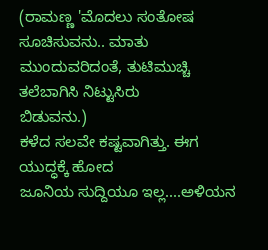(ರಾಮಣ್ಣ 'ಮೊದಲು ಸಂತೋಷ ಸೂಚಿಸುವನು.. ಮಾತು
ಮುಂದುವರಿದಂತೆ, ತುಟಿಮುಚ್ಚಿ ತಲೆಬಾಗಿಸಿ ನಿಟ್ಟುಸಿರು
ಬಿಡುವನು.)
ಕಳೆದ ಸಲವೇ ಕಷ್ಟವಾಗಿತ್ತು. ಈಗ ಯುದ್ಧಕ್ಕೆ ಹೋದ
ಜೂನಿಯ ಸುದ್ದಿಯೂ ಇಲ್ಲ....ಅಳಿಯನ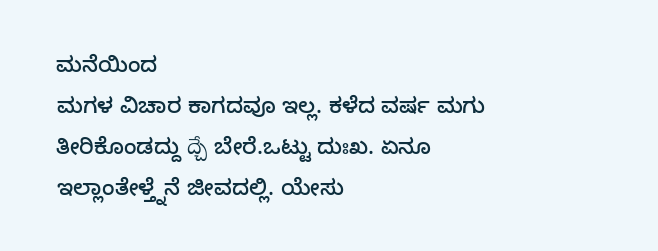ಮನೆಯಿಂದ
ಮಗಳ ವಿಚಾರ ಕಾಗದವೂ ಇಲ್ಲ. ಕಳೆದ ವರ್ಷ ಮಗು
ತೀರಿಕೊಂಡದ್ದು ద్చే ಬೇರೆ.ಒಟ್ಟು ದುಃಖ. ಏನೂ
ಇಲ್ಲಾಂತೇಳ್ತ್ನೆನೆ ಜೀವದಲ್ಲಿ. ಯೇಸು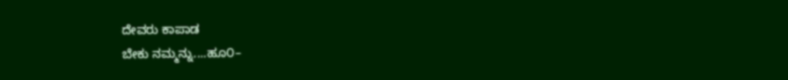ದೇವರು ಕಾಪಾಡ
ಬೇಕು ನಮ್ಮನ್ನು....ಹೂ೦–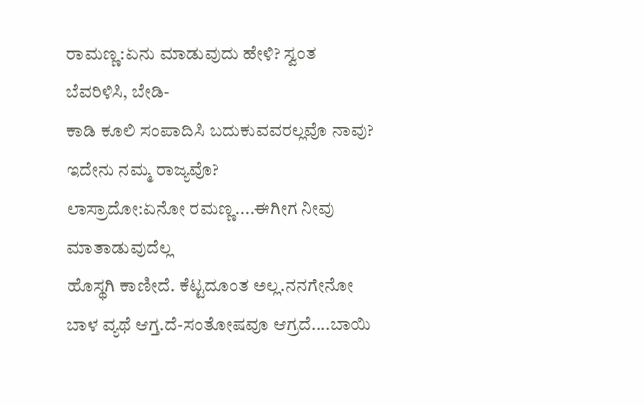ರಾಮಣ್ಣ:ಏನು ಮಾಡುವುದು ಹೇಳಿ? ಸ್ವಂತ ಬೆವರಿಳಿಸಿ, ಬೇಡಿ-
ಕಾಡಿ ಕೂಲಿ ಸಂಪಾದಿಸಿ ಬದುಕುವವರಲ್ಲವೊ ನಾವು?
ಇದೇನು ನಮ್ಮ ರಾಜ್ಯವೊ?
ಲಾಸ್ರಾದೋ:ಏನೋ ರಮಣ್ಣ....ಈಗೀಗ ನೀವು ಮಾತಾಡುವುದೆಲ್ಲ
ಹೊಸ್ಥಗಿ ಕಾಣೀದೆ. ಕೆಟ್ಟದೂಂತ ಅಲ್ಲ.ನನಗೇನೋ
ಬಾಳ ವ್ಯಥೆ ಆಗ್ತ.ದೆ-ಸಂತೋಷವೂ ಆಗ್ರದೆ....ಬಾಯಿ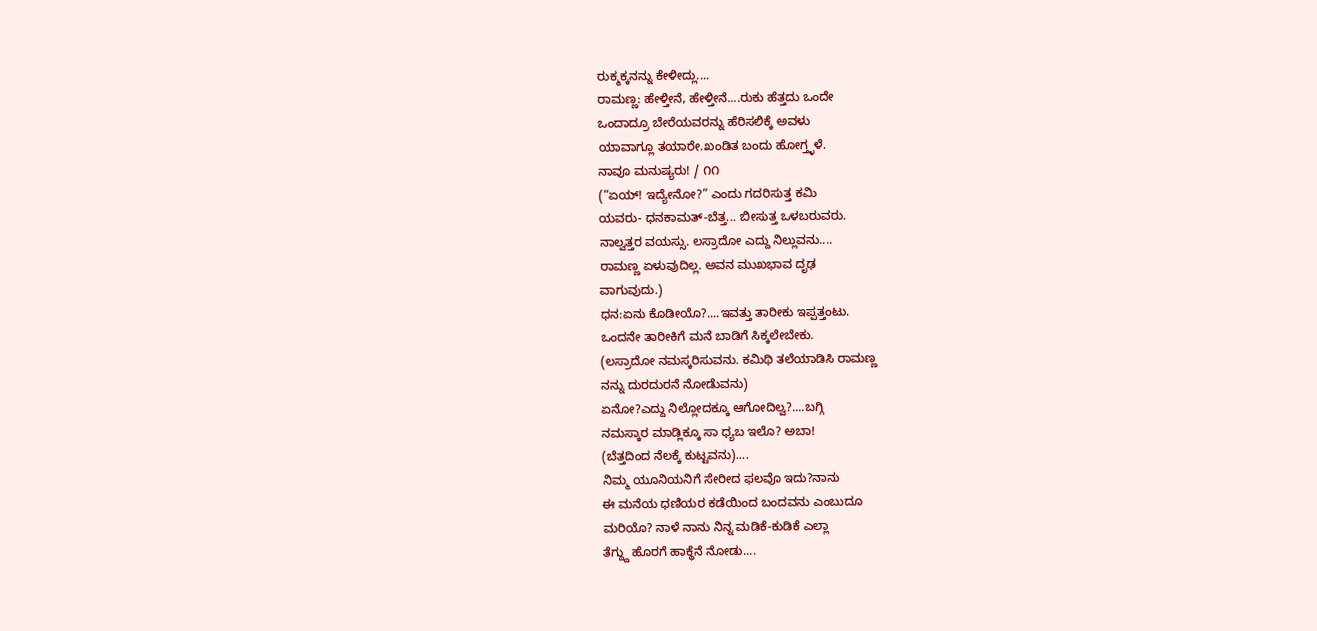ರುಕ್ಮಕ್ಕನನ್ನು ಕೇಳೀದ್ಲು....
ರಾಮಣ್ಣ: ಹೇಳ್ತೀನೆ, ಹೇಳ್ತೀನೆ....ರುಕು ಹೆತ್ತದು ಒಂದೇ
ಒಂದಾದ್ರೂ ಬೇರೆಯವರನ್ನು ಹೆರಿಸಲಿಕ್ಕೆ ಅವಳು
ಯಾವಾಗ್ಲೂ ತಯಾರೇ.ಖಂಡಿತ ಬಂದು ಹೋಗ್ತ್ಳಳೆ.
ನಾವೂ ಮನುಷ್ಯರು! / ೧೧
(“ಏಯ್! ಇದ್ಯೇನೋ?” ಎಂದು ಗದರಿಸುತ್ತ ಕಮಿ
ಯವರು- ಧನಕಾಮತ್-ಬೆತ್ತ... ಬೀಸುತ್ತ ಒಳಬರುವರು.
ನಾಲ್ವತ್ತರ ವಯಸ್ಸು. ಲಸ್ರಾದೋ ಎದ್ದು ನಿಲ್ಲುವನು....
ರಾಮಣ್ಣ ಏಳುವುದಿಲ್ಲ. ಅವನ ಮುಖಭಾವ ದೃಢ
ವಾಗುವುದು.)
ಧನ:ಏನು ಕೊಡೀಯೊ?....ಇವತ್ತು ತಾರೀಕು ಇಪ್ಪತ್ತಂಟು.
ಒಂದನೇ ತಾರೀಕಿಗೆ ಮನೆ ಬಾಡಿಗೆ ಸಿಕ್ಕಲೇಬೇಕು.
(ಲಸ್ರಾದೋ ನಮಸ್ಕರಿಸುವನು. ಕಮಿಥಿ ತಲೆಯಾಡಿಸಿ ರಾಮಣ್ಣ
ನನ್ನು ದುರದುರನೆ ನೋಡೆುವನು)
ಏನೋ?ಎದ್ದು ನಿಲ್ಲೋದಕ್ಕೂ ಆಗೋದಿಲ್ವ?....ಬಗ್ಗಿ
ನಮಸ್ಕಾರ ಮಾಡ್ಲಿಕ್ಕೂ ಸಾ ಧ್ಯಬ ಇಲೊ? ಅಬಾ!
(ಬೆತ್ತದಿಂದ ನೆಲಕ್ಕೆ ಕುಟ್ಟವನು)....
ನಿಮ್ಮ ಯೂನಿಯನಿಗೆ ಸೇರೀದ ಫಲವೊ ಇದು?ನಾನು
ಈ ಮನೆಯ ಧಣಿಯರ ಕಡೆಯಿಂದ ಬಂದವನು ಎಂಬುದೂ
ಮರಿಯೊ? ನಾಳೆ ನಾನು ನಿನ್ನ ಮಡಿಕೆ-ಕುಡಿಕೆ ಎಲ್ಲಾ
ತೆಗ್ದ್ದು ಹೊರಗೆ ಹಾಕ್ಥೆನೆ ನೋಡು....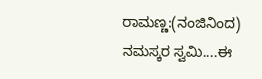ರಾಮಣ್ಣ:(ನಂಜಿನಿಂದ)
ನಮಸ್ಕರ ಸ್ವಮಿ....ಈ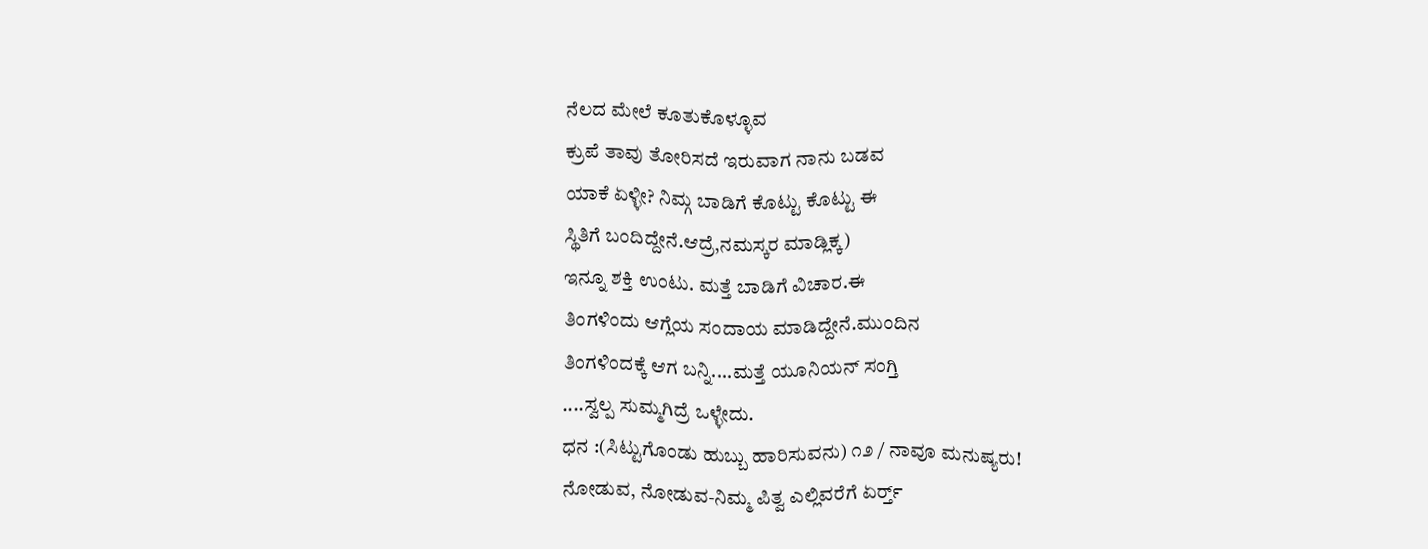ನೆಲದ ಮೇಲೆ ಕೂತುಕೊಳ್ಳೂವ
ಕ್ರುಪೆ ತಾವು ತೋರಿಸದೆ ಇರುವಾಗ ನಾನು ಬಡವ
ಯಾಕೆ ಏಳ್ಳೀ? ನಿಮ್ಗ ಬಾಡಿಗೆ ಕೊಟ್ಟು ಕೊಟ್ಟು ಈ
ಸ್ಥಿತಿಗೆ ಬಂದಿದ್ದೇನೆ.ಆದ್ರೆ,ನಮಸ್ಕರ ಮಾಡ್ಲಿಕ್ಕ)
ಇನ್ನೂ ಶಕ್ತಿ ಉಂಟು. ಮತ್ತೆ ಬಾಡಿಗೆ ವಿಚಾರ.ಈ
ತಿಂಗಳಿಂದು ಆಗ್ಲೆಯ ಸಂದಾಯ ಮಾಡಿದ್ದೇನೆ.ಮುಂದಿನ
ತಿಂಗಳಿಂದಕ್ಕೆ ಆಗ ಬನ್ನಿ....ಮತ್ತೆ ಯೂನಿಯನ್ ಸಂಗ್ತಿ
....ಸ್ವಲ್ಪ ಸುಮ್ಮಗಿದ್ರೆ ಒಳ್ಳೇದು.
ಧನ :(ಸಿಟ್ಟುಗೊಂಡು ಹುಬ್ಬು ಹಾರಿಸುವನು) ೧೨ / ನಾವೂ ಮನುಷ್ಯರು!
ನೋಡುವ, ನೋಡುವ-ನಿಮ್ಮ ಪಿತ್ವ ಎಲ್ಲಿವರೆಗೆ ಏರ್ರ್ತ್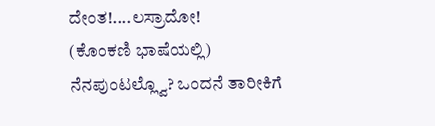ದೇಂತ!....ಲಸ್ರಾದೋ!
(ಕೊಂಕಣಿ ಭಾಷೆಯಲ್ಲಿ)
ನೆನಪುಂಟಲ್ಲ್ವೊ? ಒಂದನೆ ತಾರೀಕಿಗೆ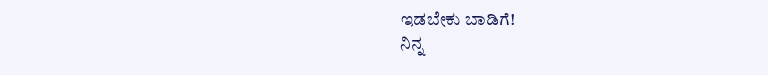ಇಡಬೇಕು ಬಾಡಿಗೆ!
ನಿನ್ನ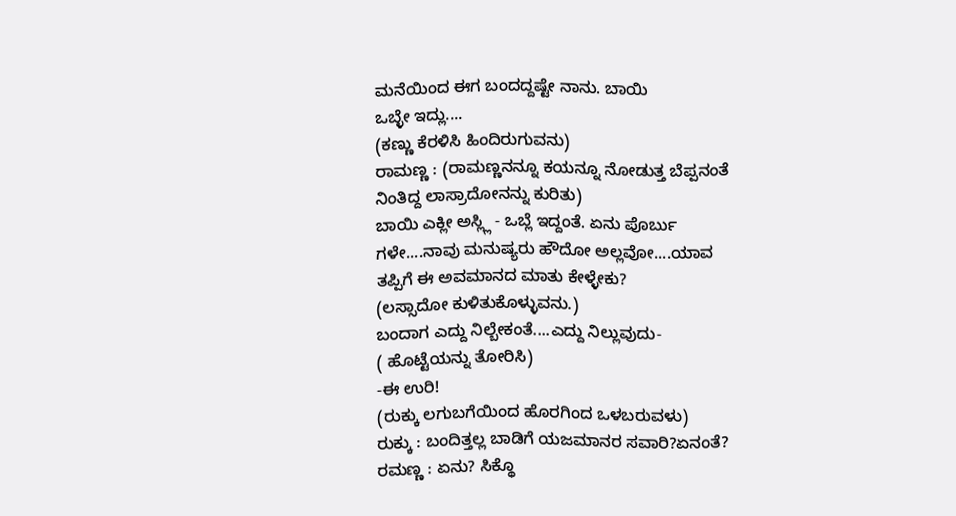ಮನೆಯಿಂದ ಈಗ ಬಂದದ್ದಷ್ಟೇ ನಾನು. ಬಾಯಿ
ಒಬ್ಳೇ ಇದ್ಲು....
(ಕಣ್ಣು ಕೆರಳಿಸಿ ಹಿಂದಿರುಗುವನು)
ರಾಮಣ್ಣ : (ರಾಮಣ್ಣನನ್ನೂ ಕಯನ್ನೂ ನೋಡುತ್ತ ಬೆಪ್ಪನಂತೆ
ನಿಂತಿದ್ದ ಲಾಸ್ರಾದೋನನ್ನು ಕುರಿತು)
ಬಾಯಿ ಎಕ್ಲೀ ಅಸ್ಲ್ಲಿ - ಒಬ್ಲೆ ಇದ್ದಂತೆ. ಏನು ಪೊರ್ಬು
ಗಳೇ....ನಾವು ಮನುಷ್ಯರು ಹೌದೋ ಅಲ್ಲವೋ....ಯಾವ
ತಪ್ಪಿಗೆ ಈ ಅವಮಾನದ ಮಾತು ಕೇಳ್ಳೇಕು?
(ಲಸ್ಸಾದೋ ಕುಳಿತುಕೊಳ್ಳುವನು.)
ಬಂದಾಗ ಎದ್ದು ನಿಲ್ಬೇಕಂತೆ....ಎದ್ದು ನಿಲ್ಲುವುದು-
( ಹೊಟ್ಟೆಯನ್ನು ತೋರಿಸಿ)
-ಈ ಉರಿ!
(ರುಕ್ಕು ಲಗುಬಗೆಯಿಂದ ಹೊರಗಿಂದ ಒಳಬರುವಳು)
ರುಕ್ಕು : ಬಂದಿತ್ತಲ್ಲ ಬಾಡಿಗೆ ಯಜಮಾನರ ಸವಾರಿ?ಏನಂತೆ?
ರಮಣ್ಣ : ಏನು? ಸಿಕ್ಥೊ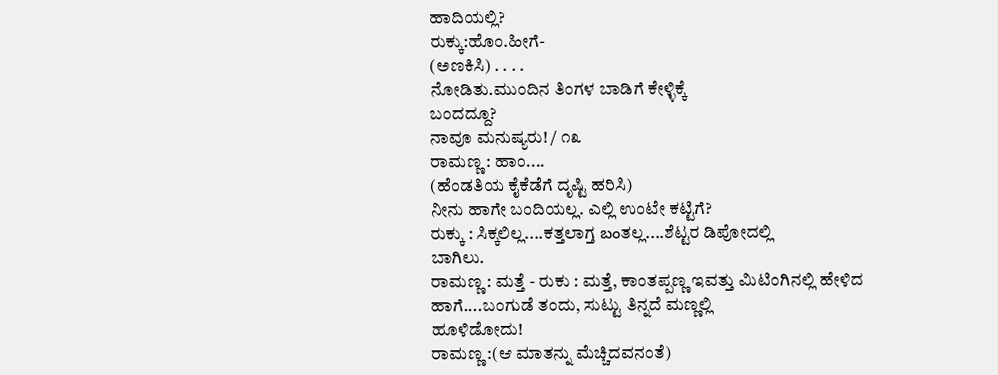ಹಾದಿಯಲ್ಲಿ?
ರುಕ್ಕು:ಹೊಂ.ಹೀಗೆ-
(ಅಣಕಿಸಿ) . . . .
ನೋಡಿತು.ಮುಂದಿನ ತಿಂಗಳ ಬಾಡಿಗೆ ಕೇಳ್ಳಿಕ್ಕೆ
ಬಂದದ್ದೂ?
ನಾವೂ ಮನುಷ್ಯರು! / ೧೩
ರಾಮಣ್ಣ : ಹಾಂ....
(ಹೆಂಡತಿಯ ಕೈಕೆಡೆಗೆ ದೃಷ್ಟಿ ಹರಿಸಿ)
ನೀನು ಹಾಗೇ ಬಂದಿಯಲ್ಲ. ಎಲ್ಲಿ ಉಂಟೇ ಕಟ್ಟಿಗೆ?
ರುಕ್ಕು : ಸಿಕ್ಕಲಿಲ್ಲ....ಕತ್ತಲಾಗ್ತ బంತಲ್ಲ....ಶೆಟ್ಟರ ಡಿಪೋದಲ್ಲಿ
ಬಾಗಿಲು.
ರಾಮಣ್ಣ : ಮತ್ತೆ - ರುಕು : ಮತ್ತೆ, ಕಾಂತಪ್ಪಣ್ಣ ಇವತ್ತು ಮಿಟಿಂಗಿನಲ್ಲಿ ಹೇಳಿದ
ಹಾಗೆ....ಬಂಗುಡೆ ತಂದು, ಸುಟ್ಟು ತಿನ್ನದೆ ಮಣ್ಣಲ್ಲಿ
ಹೂಳಿಡೋದು!
ರಾಮಣ್ಣ :(ಆ ಮಾತನ್ನು ಮೆಚ್ಚಿದವನಂತೆ)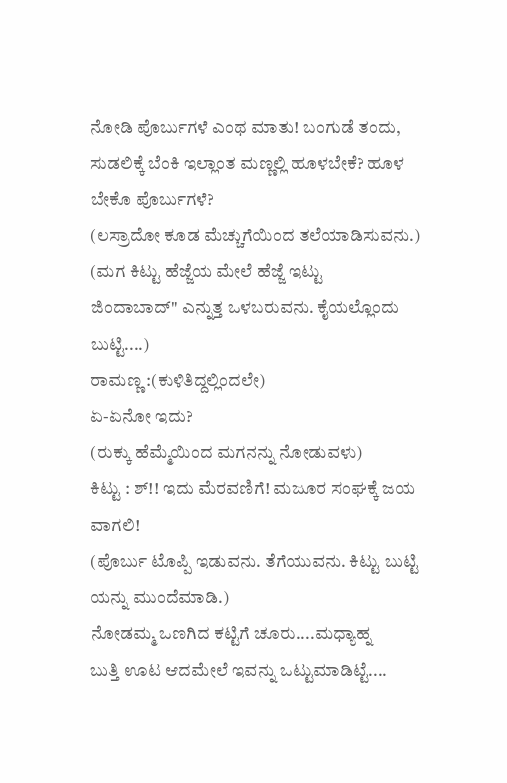ನೋಡಿ ಪೊರ್ಬುಗಳೆ ಎಂಥ ಮಾತು! ಬಂಗುಡೆ ತಂದು,
ಸುಡಲಿಕ್ಕೆ ಬೆಂಕಿ ಇಲ್ಲಾಂತ ಮಣ್ಣಲ್ಲಿ ಹೂಳಬೇಕೆ? ಹೂಳ
ಬೇಕೊ ಪೊರ್ಬುಗಳೆ?
(ಲಸ್ರಾದೋ ಕೂಡ ಮೆಚ್ಚುಗೆಯಿಂದ ತಲೆಯಾಡಿಸುವನು.)
(ಮಗ ಕಿಟ್ಟು ಹೆಜ್ಜೆಯ ಮೇಲೆ ಹೆಜ್ಜೆ ಇಟ್ಟು
ಜಿಂದಾಬಾದ್" ಎನ್ನುತ್ತ ಒಳಬರುವನು. ಕೈಯಲ್ಲೊಂದು
ಬುಟ್ಟಿ....)
ರಾಮಣ್ಣ :(ಕುಳಿತಿದ್ದಲ್ಲಿಂದಲೇ)
ಏ-ಏನೋ ಇದು?
(ರುಕ್ಕು ಹೆಮ್ಮೆಯಿಂದ ಮಗನನ್ನು ನೋಡುವಳು)
ಕಿಟ್ಟು : ಶ್!! ಇದು ಮೆರವಣಿಗೆ! ಮಜೂರ ಸಂಘಕ್ಕೆ ಜಯ
ವಾಗಲಿ!
(ಪೊರ್ಬು ಟೊಪ್ಪಿ ಇಡುವನು. ತೆಗೆಯುವನು. ಕಿಟ್ಟು ಬುಟ್ಟಿ
ಯನ್ನು ಮುಂದೆಮಾಡಿ.)
ನೋಡಮ್ಮ ಒಣಗಿದ ಕಟ್ಟಿಗೆ ಚೂರು....ಮಧ್ಯಾಹ್ನ
ಬುತ್ತಿ ಊಟ ಆದಮೇಲೆ ಇವನ್ನು ಒಟ್ಟುಮಾಡಿಟ್ಟೆ....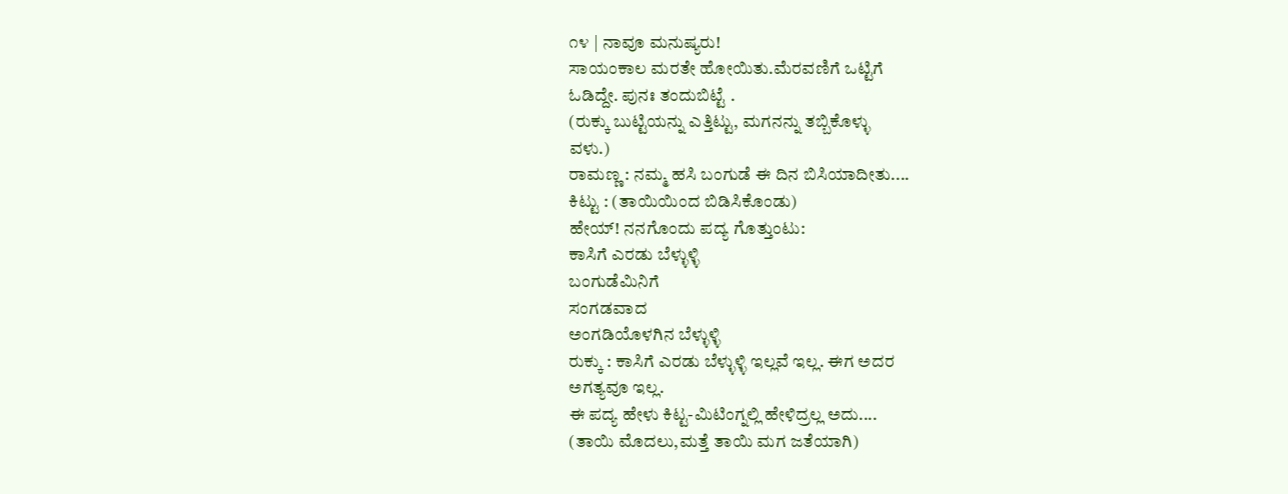೧೪ | ನಾವೂ ಮನುಷ್ಯರು!
ಸಾಯಂಕಾಲ ಮರತೇ ಹೋಯಿತು.ಮೆರವಣಿಗೆ ಒಟ್ಟಿಗೆ
ಓಡಿದ್ದೇ. ಪುನಃ ತಂದುಬಿಟ್ಟೆ .
(ರುಕ್ಕು ಬುಟ್ಟಿಯನ್ನು ಎತ್ತಿಟ್ಟು, ಮಗನನ್ನು ತಬ್ಬಿಕೊಳ್ಳು
ವಳು.)
ರಾಮಣ್ಣ : ನಮ್ಮ ಹಸಿ ಬಂಗುಡೆ ಈ ದಿನ ಬಿಸಿಯಾದೀತು....
ಕಿಟ್ಟು : (ತಾಯಿಯಿಂದ ಬಿಡಿಸಿಕೊಂಡು)
ಹೇಯ್! ನನಗೊಂದು ಪದ್ಯ ಗೊತ್ತುಂಟು:
ಕಾಸಿಗೆ ಎರಡು ಬೆಳ್ಳುಳ್ಳಿ
ಬಂಗುಡೆಮಿನಿಗೆ
ಸಂಗಡವಾದ
ಅಂಗಡಿಯೊಳಗಿನ ಬೆಳ್ಳುಳ್ಳಿ
ರುಕ್ಕು : ಕಾಸಿಗೆ ಎರಡು ಬೆಳ್ಳುಳ್ಳಿ ಇಲ್ಲವೆ ಇಲ್ಲ. ಈಗ ಅದರ
ಅಗತ್ಯವೂ ಇಲ್ಲ.
ಈ ಪದ್ಯ ಹೇಳು ಕಿಟ್ಟ-ಮಿಟಿಂಗ್ನಲ್ಲಿ ಹೇಳಿದ್ರಲ್ಲ ಅದು....
(ತಾಯಿ ಮೊದಲು,ಮತ್ತೆ ತಾಯಿ ಮಗ ಜತೆಯಾಗಿ)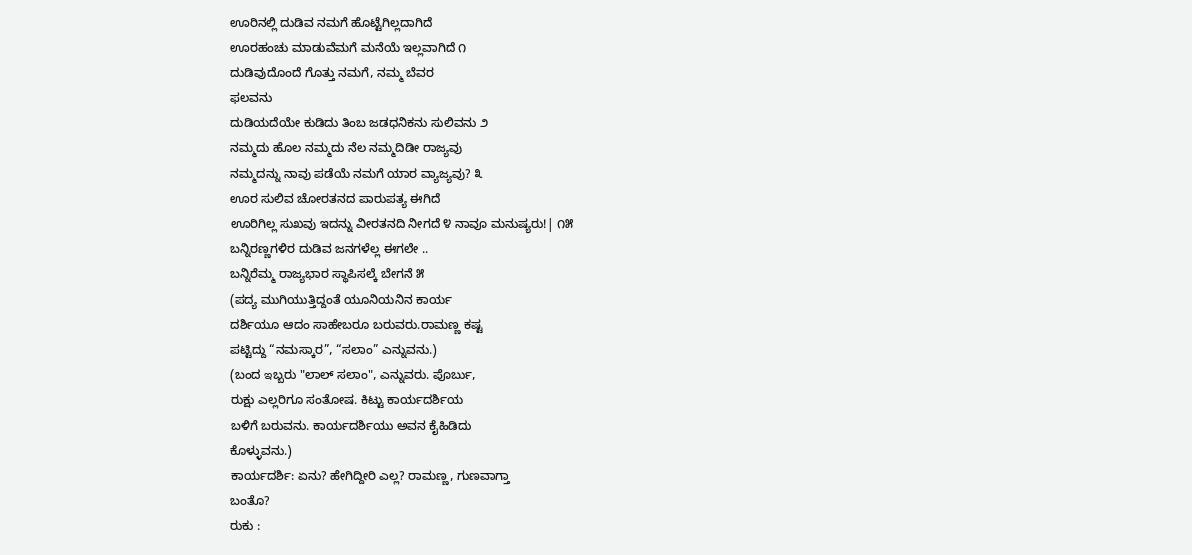ಊರಿನಲ್ಲಿ ದುಡಿವ ನಮಗೆ ಹೊಟ್ಟೆಗಿಲ್ಲದಾಗಿದೆ
ಊರಹಂಚು ಮಾಡುವೆಮಗೆ ಮನೆಯೆ ಇಲ್ಲವಾಗಿದೆ ೧
ದುಡಿವುದೊಂದೆ ಗೊತ್ತು ನಮಗೆ, ನಮ್ಮ ಬೆವರ
ಫಲವನು
ದುಡಿಯದೆಯೇ ಕುಡಿದು ತಿಂಬ ಜಡಧನಿಕನು ಸುಲಿವನು ೨
ನಮ್ಮದು ಹೊಲ ನಮ್ಮದು ನೆಲ ನಮ್ಮದಿಡೀ ರಾಜ್ಯವು
ನಮ್ಮದನ್ನು ನಾವು ಪಡೆಯೆ ನಮಗೆ ಯಾರ ವ್ಯಾಜ್ಯವು? ೩
ಊರ ಸುಲಿವ ಚೋರತನದ ಪಾರುಪತ್ಯ ಈಗಿದೆ
ಊರಿಗಿಲ್ಲ ಸುಖವು ಇದನ್ನು ವೀರತನದಿ ನೀಗದೆ ೪ ನಾವೂ ಮನುಷ್ಯರು!| ೧೫
ಬನ್ನಿರಣ್ಣಗಳಿರ ದುಡಿವ ಜನಗಳೆಲ್ಲ ಈಗಲೇ ..
ಬನ್ನಿರೆಮ್ಮ ರಾಜ್ಯಭಾರ ಸ್ಥಾಪಿಸಲ್ಕೆ ಬೇಗನೆ ೫
(ಪದ್ಯ ಮುಗಿಯುತ್ತಿದ್ದಂತೆ ಯೂನಿಯನಿನ ಕಾರ್ಯ
ದರ್ಶಿಯೂ ಆದಂ ಸಾಹೇಬರೂ ಬರುವರು.ರಾಮಣ್ಣ ಕಷ್ಟ
ಪಟ್ಟಿದ್ದು “ನಮಸ್ಕಾರ”, “ಸಲಾಂ” ಎನ್ನುವನು.)
(ಬಂದ ఇಬ್ಬರು "ಲಾಲ್ ಸಲಾಂ", ಎನ್ನುವರು. ಪೊರ್ಬು,
ರುಕ್ಷು ಎಲ್ಲರಿಗೂ ಸಂತೋಷ. ಕಿಟ್ಟು ಕಾರ್ಯದರ್ಶಿಯ
ಬಳಿಗೆ ಬರುವನು. ಕಾರ್ಯದರ್ಶಿಯು ಅವನ ಕೈಹಿಡಿದು
ಕೊಳ್ಳುವನು.)
ಕಾರ್ಯದರ್ಶಿ: ಏನು? ಹೇಗಿದ್ದೀರಿ ಎಲ್ಲ? ರಾಮಣ್ಣ, ಗುಣವಾಗ್ತಾ
ಬಂತೊ?
ರುಕು :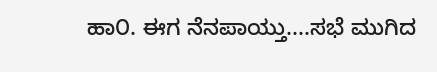ಹಾ೦. ಈಗ ನೆನಪಾಯ್ತು....ಸಭೆ ಮುಗಿದ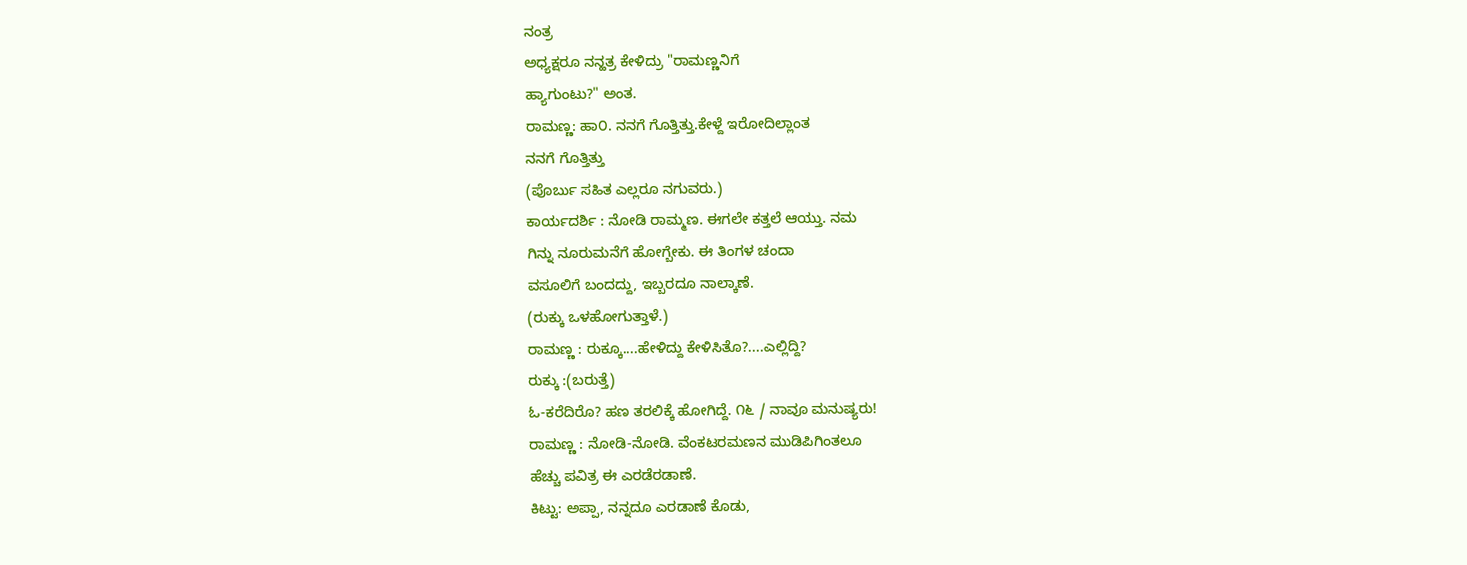ನಂತ್ರ
ಅಧ್ಯಕ್ಷರೂ ನನ್ಹತ್ರ ಕೇಳಿದ್ರು "ರಾಮಣ್ಣನಿಗೆ
ಹ್ಯಾಗುಂಟು?" ಅಂತ.
ರಾಮಣ್ಣ: ಹಾ೦. ನನಗೆ ಗೊತ್ತಿತ್ತು.ಕೇಳ್ದೆ ಇರೋದಿಲ್ಲಾಂತ
ನನಗೆ ಗೊತ್ತಿತ್ತು
(ಪೊರ್ಬು ಸಹಿತ ಎಲ್ಲರೂ ನಗುವರು.)
ಕಾರ್ಯದರ್ಶಿ : ನೋಡಿ ರಾಮ್ಮಣ. ಈಗಲೇ ಕತ್ತಲೆ ಆಯ್ತು. ನಮ
ಗಿನ್ನು ನೂರುಮನೆಗೆ ಹೋಗ್ಬೇಕು. ಈ ತಿಂಗಳ ಚಂದಾ
ವಸೂಲಿಗೆ ಬಂದದ್ದು, ಇಬ್ಬರದೂ ನಾಲ್ಕಾಣೆ.
(ರುಕ್ಕು ಒಳಹೋಗುತ್ತಾಳೆ.)
ರಾಮಣ್ಣ : ರುಕ್ಕೂ....ಹೇಳಿದ್ದು ಕೇಳಿಸಿತೊ?....ಎಲ್ಲಿದ್ದಿ?
ರುಕ್ಕು :(ಬರುತ್ತೆ)
ಓ-ಕರೆದಿರೊ? ಹಣ ತರಲಿಕ್ಕೆ ಹೋಗಿದ್ದೆ. ೧೬ / ನಾವೂ ಮನುಷ್ಯರು!
ರಾಮಣ್ಣ : ನೋಡಿ-ನೋಡಿ. ವೆಂಕಟರಮಣನ ಮುಡಿಪಿಗಿಂತಲೂ
ಹೆಚ್ಚು ಪವಿತ್ರ ಈ ಎರಡೆರಡಾಣೆ.
ಕಿಟ್ಟು: ಅಪ್ಪಾ, ನನ್ನದೂ ಎರಡಾಣೆ ಕೊಡು,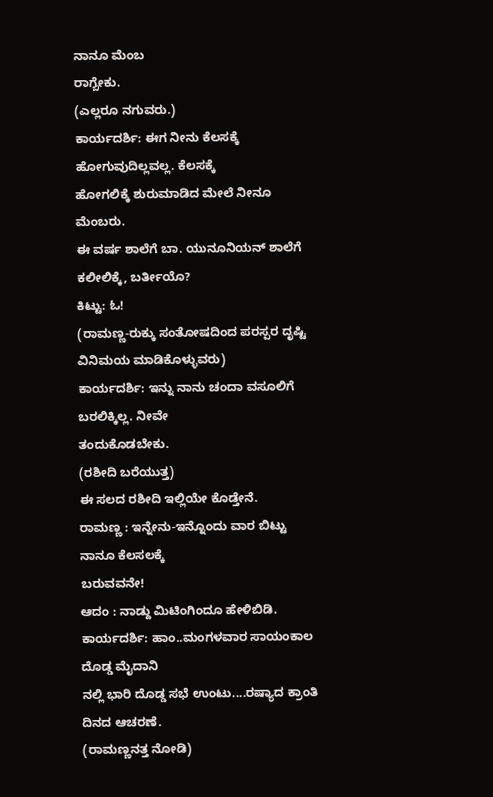ನಾನೂ ಮೆಂಬ
ರಾಗ್ಬೇಕು.
(ಎಲ್ಲರೂ ನಗುವರು.)
ಕಾರ್ಯದರ್ಶಿ: ಈಗ ನೀನು ಕೆಲಸಕ್ಕೆ ಹೋಗುವುದಿಲ್ಲವಲ್ಲ. ಕೆಲಸಕ್ಕೆ
ಹೋಗಲಿಕ್ಕೆ ಶುರುಮಾಡಿದ ಮೇಲೆ ನೀನೂ ಮೆಂಬರು.
ಈ ವರ್ಷ ಶಾಲೆಗೆ ಬಾ. ಯುನೂನಿಯನ್ ಶಾಲೆಗೆ
ಕಲೀಲಿಕ್ಕೆ, ಬರ್ತೀಯೊ?
ಕಿಟ್ಟು: ಓ!
(ರಾಮಣ್ಣ-ರುಕ್ಕು ಸಂತೋಷದಿಂದ ಪರಸ್ಪರ ದೃಷ್ಟಿ
ವಿನಿಮಯ ಮಾಡಿಕೊಳ್ಳುವರು)
ಕಾರ್ಯದರ್ಶಿ: ಇನ್ನು ನಾನು ಚಂದಾ ವಸೂಲಿಗೆ ಬರಲಿಕ್ಕಿಲ್ಲ. ನೀವೇ
ತಂದುಕೊಡಬೇಕು.
(ರಶೀದಿ ಬರೆಯುತ್ತ)
ಈ ಸಲದ ರಶೀದಿ ಇಲ್ಲಿಯೇ ಕೊಡ್ತೇನೆ.
ರಾಮಣ್ಣ : ಇನ್ನೇನು-ಇನ್ನೊಂದು ವಾರ ಬಿಟ್ಟು ನಾನೂ ಕೆಲಸಲಕ್ಕೆ
ಬರುವವನೇ!
ಆದಂ : ನಾಡ್ದು ಮಿಟಿಂಗಿಂದೂ ಹೇಳಿಬಿಡಿ.
ಕಾರ್ಯದರ್ಶಿ: ಹಾಂ..ಮಂಗಳವಾರ ಸಾಯಂಕಾಲ ದೊಡ್ಡ ಮೈದಾನಿ
ನಲ್ಲಿ ಭಾರಿ ದೊಡ್ಡ ಸಭೆ ಉಂಟು....ರಷ್ಯಾದ ಕ್ರಾಂತಿ
ದಿನದ ಆಚರಣೆ.
(ರಾಮಣ್ಣನತ್ತ ನೋಡಿ)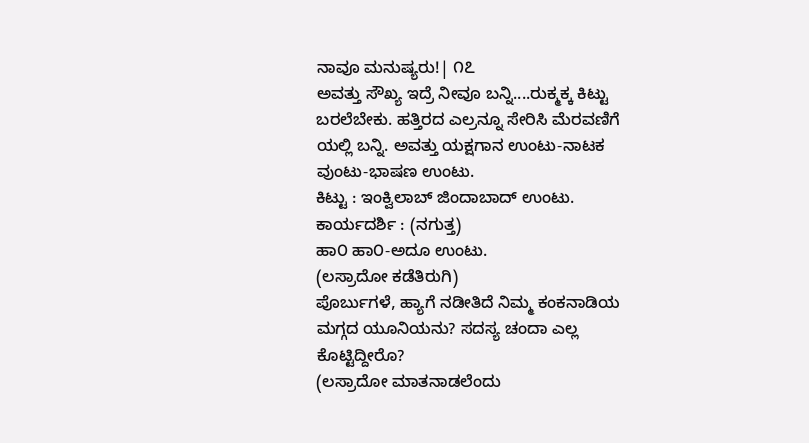ನಾವೂ ಮನುಷ್ಯರು!| ೧೭
ಅವತ್ತು ಸೌಖ್ಯ ಇದ್ರೆ ನೀವೂ ಬನ್ನಿ....ರುಕ್ಮಕ್ಕ ಕಿಟ್ಟು
ಬರಲೆಬೇಕು. ಹತ್ತಿರದ ಎಲ್ರನ್ನೂ ಸೇರಿಸಿ ಮೆರವಣಿಗೆ
ಯಲ್ಲಿ ಬನ್ನಿ. ಅವತ್ತು ಯಕ್ಷಗಾನ ಉಂಟು-ನಾಟಕ
ವುಂಟು-ಭಾಷಣ ಉಂಟು.
ಕಿಟ್ಟು : ಇಂಕ್ವಿಲಾಬ್ ಜಿಂದಾಬಾದ್ ಉಂಟು.
ಕಾರ್ಯದರ್ಶಿ : (ನಗುತ್ತ)
ಹಾ೦ ಹಾ೦-ಅದೂ ಉಂಟು.
(ಲಸ್ರಾದೋ ಕಡೆತಿರುಗಿ)
ಪೊರ್ಬುಗಳೆ, ಹ್ಯಾಗೆ ನಡೀತಿದೆ ನಿಮ್ಮ ಕಂಕನಾಡಿಯ
ಮಗ್ಗದ ಯೂನಿಯನು? ಸದಸ್ಯ ಚಂದಾ ಎಲ್ಲ
ಕೊಟ್ಟಿದ್ದೀರೊ?
(ಲಸ್ರಾದೋ ಮಾತನಾಡಲೆಂದು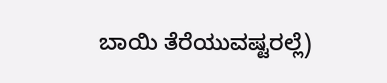ಬಾಯಿ ತೆರೆಯುವಷ್ಟರಲ್ಲೆ)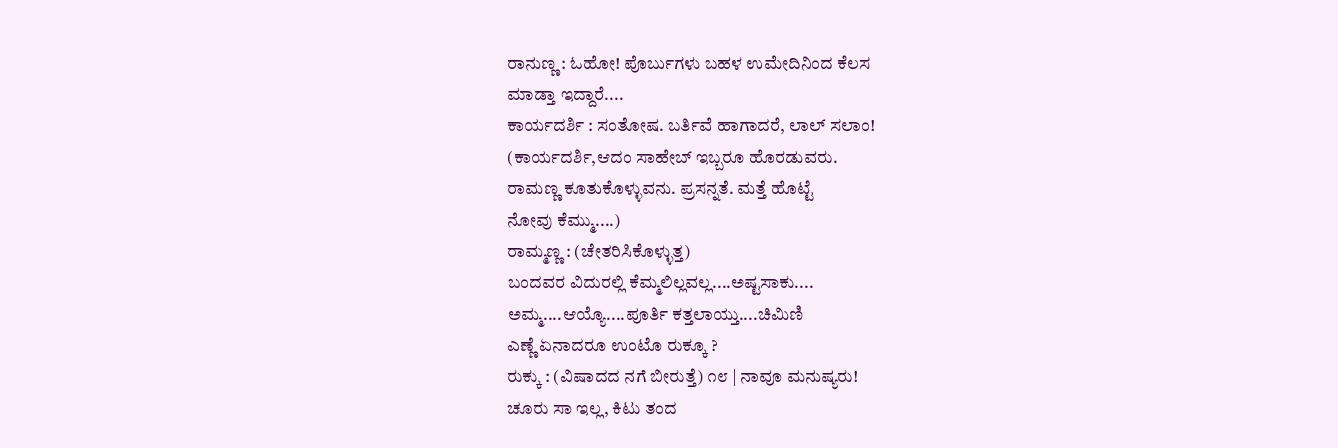ರಾನುಣ್ಣ : ಓಹೋ! ಪೊರ್ಬುಗಳು ಬಹಳ ಉಮೇದಿನಿಂದ ಕೆಲಸ
ಮಾಡ್ತಾ ಇದ್ದಾರೆ....
ಕಾರ್ಯದರ್ಶಿ : ಸಂತೋಷ. ಬರ್ತಿವೆ ಹಾಗಾದರೆ, ಲಾಲ್ ಸಲಾಂ!
(ಕಾರ್ಯದರ್ಶಿ,ಆದಂ ಸಾಹೇಬ್ ಇಬ್ಬರೂ ಹೊರಡುವರು.
ರಾಮಣ್ಣ ಕೂತುಕೊಳ್ಳುವನು. ಪ್ರಸನ್ನತೆ. ಮತ್ತೆ ಹೊಟ್ಟೆ
ನೋವು ಕೆಮ್ಮು....)
ರಾಮ್ಮಣ್ಣ : (ಚೇತರಿಸಿಕೊಳ್ಳುತ್ತ)
ಬಂದವರ ವಿದುರಲ್ಲಿ ಕೆಮ್ಮಲಿಲ್ಲವಲ್ಲ....ಅಷ್ಟಸಾಕು....
ಅಮ್ಮ....ಆಯ್ಯೊ....ಪೂರ್ತಿ ಕತ್ತಲಾಯ್ತು....ಚಿಮಿಣಿ
ಎಣ್ಣೆ ಏನಾದರೂ ಉಂಟೊ ರುಕ್ಕೂ ?
ರುಕ್ಕು : (ವಿಷಾದದ ನಗೆ ಬೀರುತ್ತೆ) ೧೮ | ನಾವೂ ಮನುಷ್ಯರು!
ಚೂರು ಸಾ ಇಲ್ಲ, ಕಿಟು ತಂದ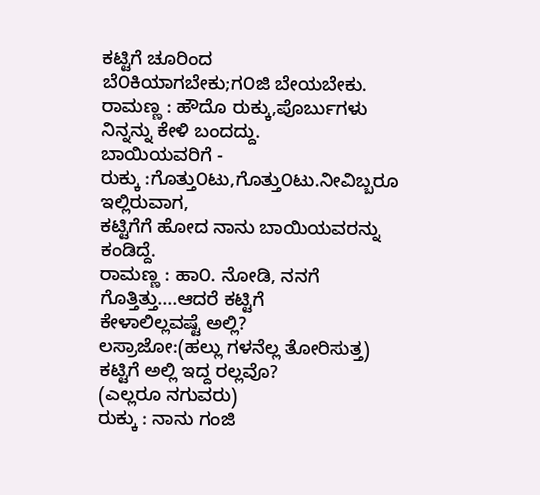ಕಟ್ಟಿಗೆ ಚೂರಿಂದ
ಬೆ೦ಕಿಯಾಗಬೇಕು;ಗ೦ಜಿ ಬೇಯಬೇಕು.
ರಾಮಣ್ಣ : ಹೌದೊ ರುಕ್ಕು,ಪೊರ್ಬುಗಳು ನಿನ್ನನ್ನು ಕೇಳಿ ಬಂದದ್ದು.
ಬಾಯಿಯವರಿಗೆ -
ರುಕ್ಕು :ಗೊತ್ತು೦ಟು,ಗೊತ್ತು೦ಟು.ನೀವಿಬ್ಬರೂ ಇಲ್ಲಿರುವಾಗ,
ಕಟ್ಟಿಗೆಗೆ ಹೋದ ನಾನು ಬಾಯಿಯವರನ್ನು ಕಂಡಿದ್ದೆ.
ರಾಮಣ್ಣ : ಹಾ೦. ನೋಡಿ, ನನಗೆ ಗೊತ್ತಿತ್ತು....ಆದರೆ ಕಟ್ಟಿಗೆ
ಕೇಳಾಲಿಲ್ಲವಷ್ಟೆ ಅಲ್ಲಿ?
ಲಸ್ರಾಜೋ:(ಹಲ್ಲು ಗಳನೆಲ್ಲ ತೋರಿಸುತ್ತ)
ಕಟ್ಟಿಗೆ ಅಲ್ಲಿ ಇದ್ದ ರಲ್ಲವೊ?
(ಎಲ್ಲರೂ ನಗುವರು)
ರುಕ್ಕು : ನಾನು ಗಂಜಿ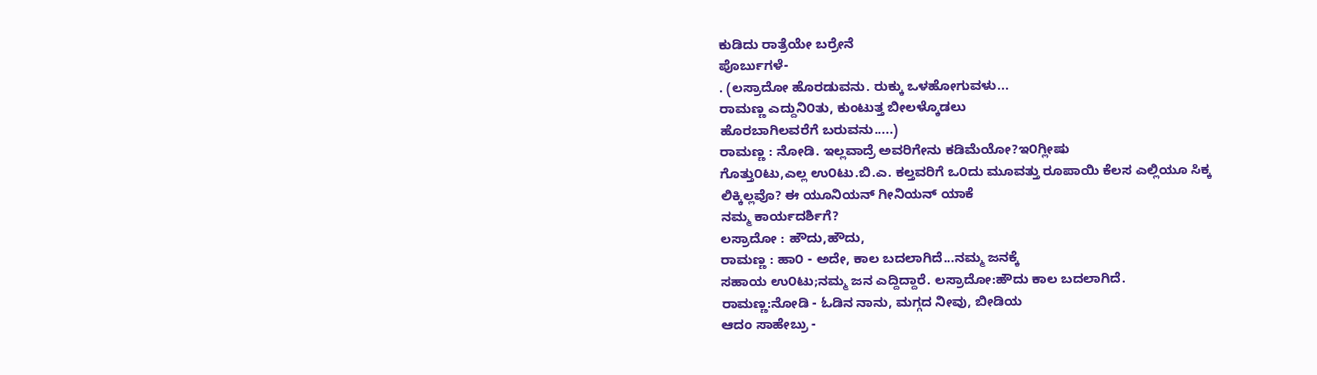ಕುಡಿದು ರಾತ್ರೆಯೇ ಬರ್ರೇನೆ
ಪೊರ್ಬುಗಳೆ-
. (ಲಸ್ರಾದೋ ಹೊರಡುವನು. ರುಕ್ಕು ಒಳಹೋಗುವಳು...
ರಾಮಣ್ಣ ಎದ್ದುನಿ೦ತು, ಕುಂಟುತ್ತ ಬೀಲಳ್ಕೊಡಲು
ಹೊರಬಾಗಿಲವರೆಗೆ ಬರುವನು.....)
ರಾಮಣ್ಣ : ನೋಡಿ. ಇಲ್ಲವಾದ್ರೆ ಅವರಿಗೇನು ಕಡಿಮೆಯೋ?ಇ೦ಗ್ಲೀಷು
ಗೊತ್ತು೦ಟು,ಎಲ್ಲ ಉ೦ಟು.ಬಿ.ಎ. ಕಲ್ತವರಿಗೆ ಒ೦ದು ಮೂವತ್ತು ರೂಪಾಯಿ ಕೆಲಸ ಎಲ್ಲಿಯೂ ಸಿಕ್ಕ
ಲಿಕ್ಕಿಲ್ಲವೊ? ಈ ಯೂನಿಯನ್ ಗೀನಿಯನ್ ಯಾಕೆ
ನಮ್ಮ ಕಾರ್ಯದರ್ಶಿಗೆ?
ಲಸ್ರಾದೋ : ಹೌದು,ಹೌದು,
ರಾಮಣ್ಣ : ಹಾ೦ - ಅದೇ, ಕಾಲ ಬದಲಾಗಿದೆ...ನಮ್ಮ ಜನಕ್ಕೆ
ಸಹಾಯ ಉ೦ಟು;ನಮ್ಮ ಜನ ಎದ್ದಿದ್ದಾರೆ. ಲಸ್ರಾದೋ:ಹೌದು ಕಾಲ ಬದಲಾಗಿದೆ.
ರಾಮಣ್ಣ:ನೋಡಿ - ಓಡಿನ ನಾನು, ಮಗ್ಗದ ನೀವು, ಬೀಡಿಯ
ಆದಂ ಸಾಹೇಬ್ರು -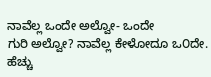ನಾವೆಲ್ಲ ಒಂದೇ ಅಲ್ವೋ- ಒಂದೇ
ಗುರಿ ಅಲ್ವೋ? ನಾವೆಲ್ಲ ಕೇಳೋದೂ ಒ೦ದೇ. ಹೆಚ್ಚು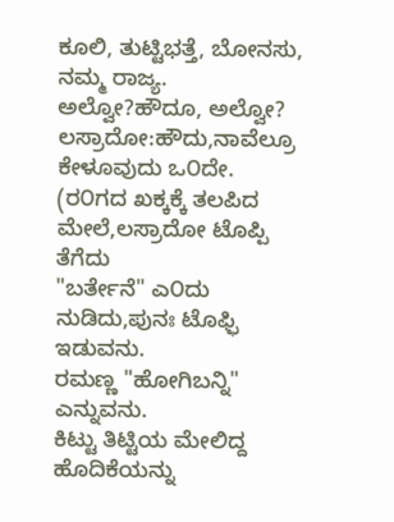ಕೂಲಿ, ತುಟ್ಟಿಭತ್ತೆ, ಬೋನಸು, ನಮ್ಮ ರಾಜ್ಯ.
ಅಲ್ವೋ?ಹೌದೂ, ಅಲ್ವೋ?
ಲಸ್ರಾದೋ:ಹೌದು,ನಾವೆಲ್ರೂ ಕೇಳೂವುದು ಒ೦ದೇ.
(ರ೦ಗದ ಖಕ್ಕಕ್ಕೆ ತಲಪಿದ ಮೇಲೆ,ಲಸ್ರಾದೋ ಟೊಪ್ಪಿ ತೆಗೆದು
"ಬರ್ತೇನೆ" ಎ೦ದು ನುಡಿದು,ಪುನಃ ಟೊಫ್ಫಿ ಇಡುವನು.
ರಮಣ್ಣ "ಹೋಗಿಬನ್ನಿ" ಎನ್ನುವನು.
ಕಿಟ್ಟು ತಿಟ್ಟಿಯ ಮೇಲಿದ್ದ ಹೊದಿಕೆಯನ್ನು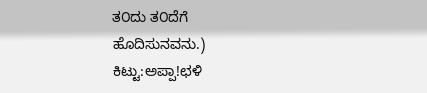ತ೦ದು ತ೦ದೆಗೆ
ಹೊದಿಸುನವನು.)
ಕಿಟ್ಟು:ಅಪ್ಪಾ!ಛಳಿ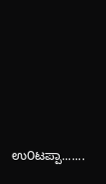ಉ೦ಟಪ್ಪಾ.......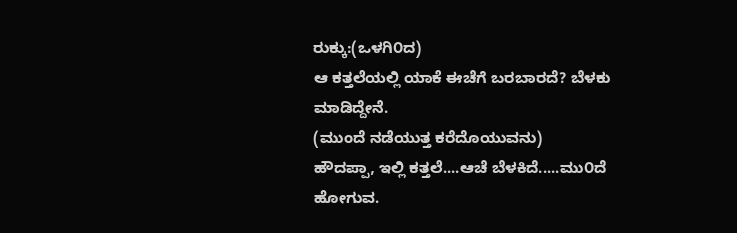ರುಕ್ಕು:(ಒಳಗಿ೦ದ)
ಆ ಕತ್ತಲೆಯಲ್ಲಿ ಯಾಕೆ ಈಚೆಗೆ ಬರಬಾರದೆ? ಬೆಳಕು
ಮಾಡಿದ್ದೇನೆ.
(ಮುಂದೆ ನಡೆಯುತ್ತ ಕರೆದೊಯುವನು)
ಹೌದಪ್ಪಾ, ಇಲ್ಲಿ ಕತ್ತಲೆ....ಆಚೆ ಬೆಳಕಿದೆ.....ಮು೦ದೆ
ಹೋಗುವ.